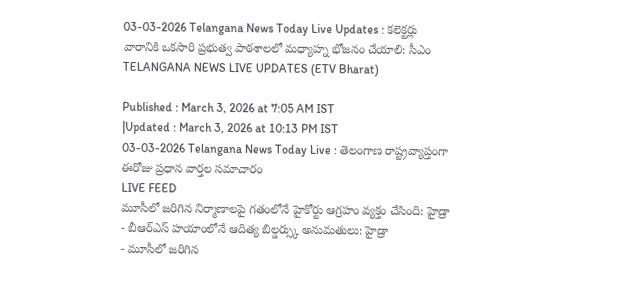03-03-2026 Telangana News Today Live Updates : కలెక్టర్లు వారానికి ఒకసారి ప్రభుత్వ పాఠశాలలో మధ్యాహ్న భోజనం చేయాలి: సీఎం
TELANGANA NEWS LIVE UPDATES (ETV Bharat)

Published : March 3, 2026 at 7:05 AM IST
|Updated : March 3, 2026 at 10:13 PM IST
03-03-2026 Telangana News Today Live : తెలంగాణ రాష్ట్రవ్యాప్తంగా ఈరోజు ప్రధాన వార్తల సమాచారం
LIVE FEED
మూసీలో జరిగిన నిర్మాణాలపై గతంలోనే హైకోర్టు ఆగ్రహం వ్యక్తం చేసింది: హైడ్రా
- బీఆర్ఎస్ హయాంలోనే ఆదిత్య బిల్డర్స్కు అనుమతులు: హైడ్రా
- మూసీలో జరిగిన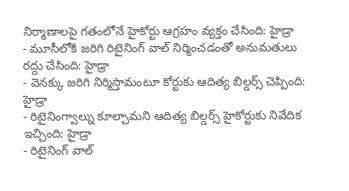నిర్మాణాలపై గతంలోనే హైకోర్టు ఆగ్రహం వ్యక్తం చేసింది: హైడ్రా
- మూసీలోకి జరిగి రిటైనింగ్ వాల్ నిర్మించడంతో అనుమతులు రద్దు చేసింది: హైడ్రా
- వెనక్కు జరిగి నిర్మిస్తామంటూ కోర్టుకు ఆదిత్య బిల్డర్స్ చెప్పింది: హైడ్రా
- రిటైనింగ్వాల్ను కూల్చామని ఆదిత్య బిల్డర్స్ హైకోర్టుకు నివేదిక ఇచ్చింది: హైడ్రా
- రిటైనింగ్ వాల్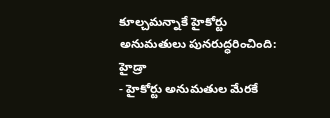కూల్చమన్నాకే హైకోర్టు అనుమతులు పునరుద్ధరించింది: హైడ్రా
- హైకోర్టు అనుమతుల మేరకే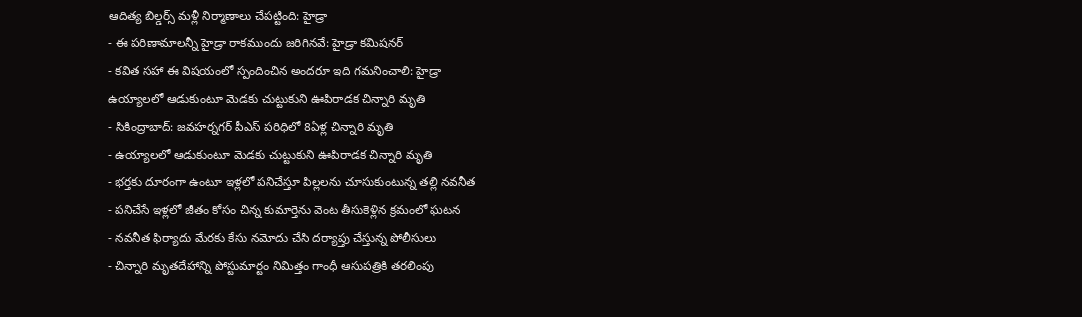ఆదిత్య బిల్డర్స్ మళ్లీ నిర్మాణాలు చేపట్టింది: హైడ్రా
- ఈ పరిణామాలన్నీ హైడ్రా రాకముందు జరిగినవే: హైడ్రా కమిషనర్
- కవిత సహా ఈ విషయంలో స్పందించిన అందరూ ఇది గమనించాలి: హైడ్రా
ఉయ్యాలలో ఆడుకుంటూ మెడకు చుట్టుకుని ఊపిరాడక చిన్నారి మృతి
- సికింద్రాబాద్: జవహర్నగర్ పీఎస్ పరిధిలో 8ఏళ్ల చిన్నారి మృతి
- ఉయ్యాలలో ఆడుకుంటూ మెడకు చుట్టుకుని ఊపిరాడక చిన్నారి మృతి
- భర్తకు దూరంగా ఉంటూ ఇళ్లలో పనిచేస్తూ పిల్లలను చూసుకుంటున్న తల్లి నవనీత
- పనిచేసే ఇళ్లలో జీతం కోసం చిన్న కుమార్తెను వెంట తీసుకెళ్లిన క్రమంలో ఘటన
- నవనీత ఫిర్యాదు మేరకు కేసు నమోదు చేసి దర్యాప్తు చేస్తున్న పోలీసులు
- చిన్నారి మృతదేహాన్ని పోస్టుమార్టం నిమిత్తం గాంధీ ఆసుపత్రికి తరలింపు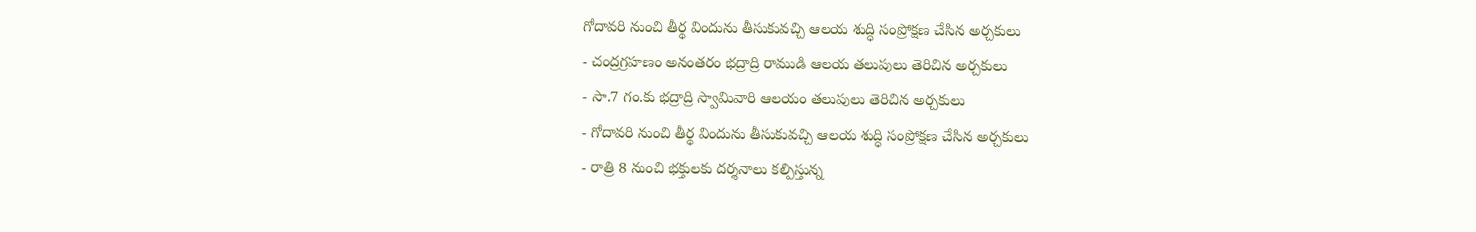గోదావరి నుంచి తీర్థ విందును తీసుకువచ్చి ఆలయ శుద్ధి సంప్రోక్షణ చేసిన అర్చకులు
- చంద్రగ్రహణం అనంతరం భద్రాద్రి రాముడి ఆలయ తలుపులు తెరిచిన అర్చకులు
- సా.7 గం.కు భద్రాద్రి స్వామివారి ఆలయం తలుపులు తెరిచిన అర్చకులు
- గోదావరి నుంచి తీర్థ విందును తీసుకువచ్చి ఆలయ శుద్ధి సంప్రోక్షణ చేసిన అర్చకులు
- రాత్రి 8 నుంచి భక్తులకు దర్శనాలు కల్పిస్తున్న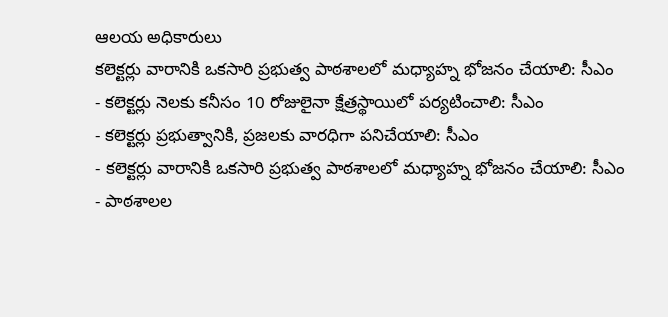ఆలయ అధికారులు
కలెక్టర్లు వారానికి ఒకసారి ప్రభుత్వ పాఠశాలలో మధ్యాహ్న భోజనం చేయాలి: సీఎం
- కలెక్టర్లు నెలకు కనీసం 10 రోజులైనా క్షేత్రస్థాయిలో పర్యటించాలి: సీఎం
- కలెక్టర్లు ప్రభుత్వానికి, ప్రజలకు వారధిగా పనిచేయాలి: సీఎం
- కలెక్టర్లు వారానికి ఒకసారి ప్రభుత్వ పాఠశాలలో మధ్యాహ్న భోజనం చేయాలి: సీఎం
- పాఠశాలల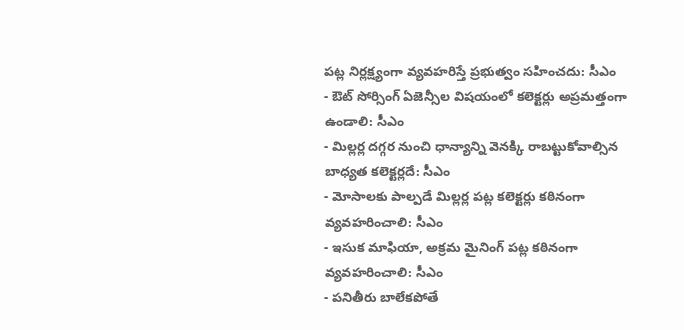పట్ల నిర్లక్ష్యంగా వ్యవహరిస్తే ప్రభుత్వం సహించదు: సీఎం
- ఔట్ సోర్సింగ్ ఏజెన్సీల విషయంలో కలెక్టర్లు అప్రమత్తంగా ఉండాలి: సీఎం
- మిల్లర్ల దగ్గర నుంచి ధాన్యాన్ని వెనక్కి రాబట్టుకోవాల్సిన బాధ్యత కలెక్టర్లదే: సీఎం
- మోసాలకు పాల్పడే మిల్లర్ల పట్ల కలెక్టర్లు కఠినంగా వ్యవహరించాలి: సీఎం
- ఇసుక మాఫియా, అక్రమ మైనింగ్ పట్ల కఠినంగా వ్యవహరించాలి: సీఎం
- పనితీరు బాలేకపోతే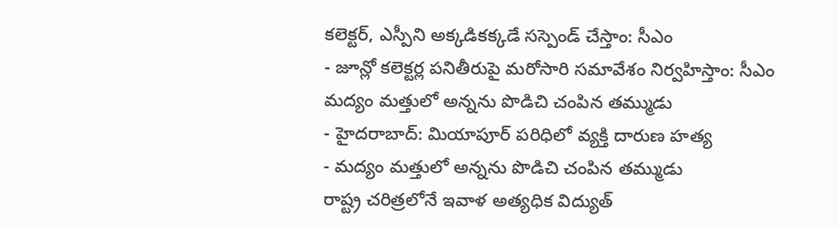కలెక్టర్, ఎస్పీని అక్కడికక్కడే సస్పెండ్ చేస్తాం: సీఎం
- జూన్లో కలెక్టర్ల పనితీరుపై మరోసారి సమావేశం నిర్వహిస్తాం: సీఎం
మద్యం మత్తులో అన్నను పొడిచి చంపిన తమ్ముడు
- హైదరాబాద్: మియాపూర్ పరిధిలో వ్యక్తి దారుణ హత్య
- మద్యం మత్తులో అన్నను పొడిచి చంపిన తమ్ముడు
రాష్ట్ర చరిత్రలోనే ఇవాళ అత్యధిక విద్యుత్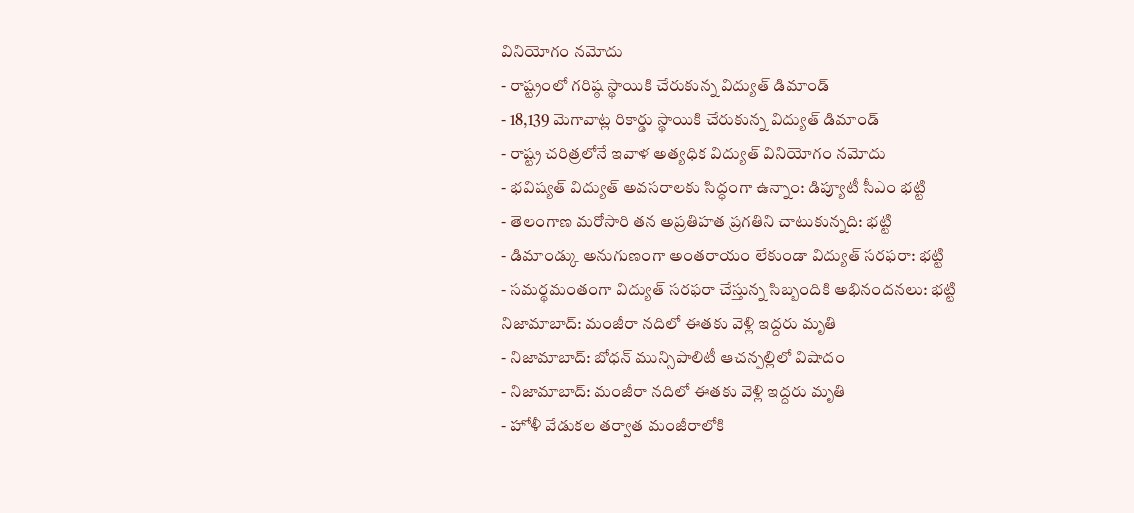వినియోగం నమోదు
- రాష్ట్రంలో గరిష్ఠ స్థాయికి చేరుకున్న విద్యుత్ డిమాండ్
- 18,139 మెగావాట్ల రికార్డు స్థాయికి చేరుకున్న విద్యుత్ డిమాండ్
- రాష్ట్ర చరిత్రలోనే ఇవాళ అత్యధిక విద్యుత్ వినియోగం నమోదు
- భవిష్యత్ విద్యుత్ అవసరాలకు సిద్ధంగా ఉన్నాం: డిప్యూటీ సీఎం భట్టి
- తెలంగాణ మరోసారి తన అప్రతిహత ప్రగతిని చాటుకున్నది: భట్టి
- డిమాండ్కు అనుగుణంగా అంతరాయం లేకుండా విద్యుత్ సరఫరా: భట్టి
- సమర్థమంతంగా విద్యుత్ సరఫరా చేస్తున్న సిబ్బందికి అభినందనలు: భట్టి
నిజామాబాద్: మంజీరా నదిలో ఈతకు వెళ్లి ఇద్దరు మృతి
- నిజామాబాద్: బోధన్ మున్సిపాలిటీ ఆచన్పల్లిలో విషాదం
- నిజామాబాద్: మంజీరా నదిలో ఈతకు వెళ్లి ఇద్దరు మృతి
- హోళీ వేడుకల తర్వాత మంజీరాలోకి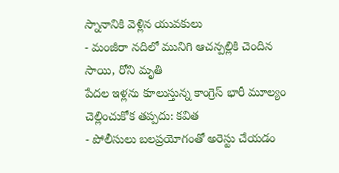స్నానానికి వెళ్లిన యువకులు
- మంజీరా నదిలో మునిగి ఆచన్పల్లికి చెందిన సాయి, రోని మృతి
పేదల ఇళ్లను కూలుస్తున్న కాంగ్రెస్ భారీ మూల్యం చెల్లించుకోక తప్పదు: కవిత
- పోలీసులు బలప్రయోగంతో అరెస్టు చేయడం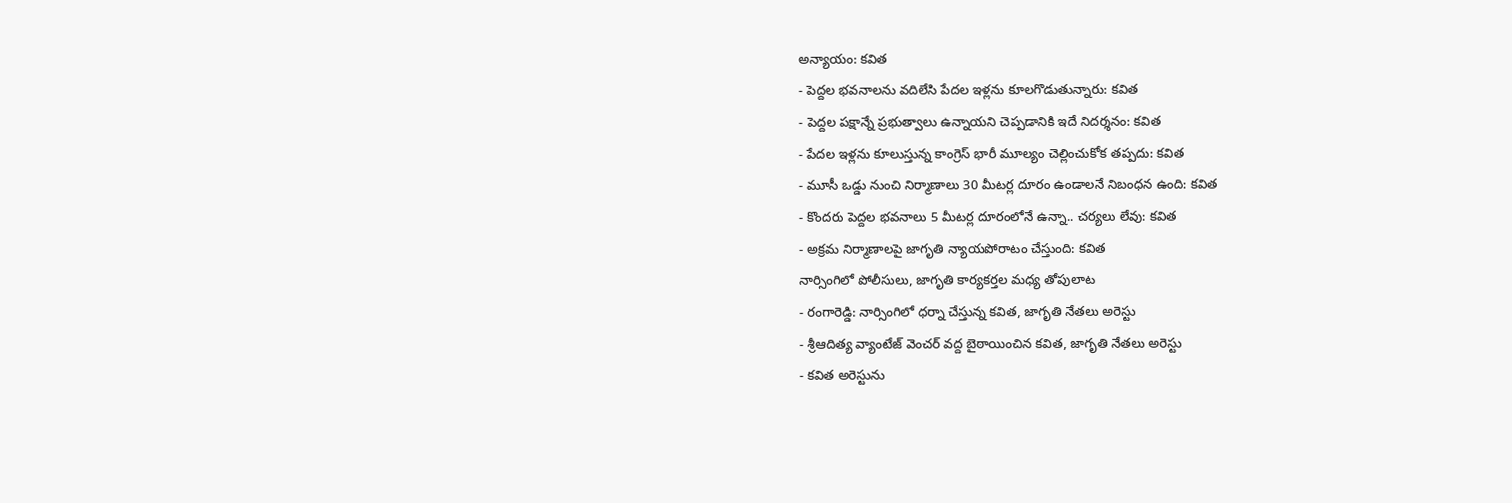అన్యాయం: కవిత
- పెద్దల భవనాలను వదిలేసి పేదల ఇళ్లను కూలగొడుతున్నారు: కవిత
- పెద్దల పక్షాన్నే ప్రభుత్వాలు ఉన్నాయని చెప్పడానికి ఇదే నిదర్శనం: కవిత
- పేదల ఇళ్లను కూలుస్తున్న కాంగ్రెస్ భారీ మూల్యం చెల్లించుకోక తప్పదు: కవిత
- మూసీ ఒడ్డు నుంచి నిర్మాణాలు 30 మీటర్ల దూరం ఉండాలనే నిబంధన ఉంది: కవిత
- కొందరు పెద్దల భవనాలు 5 మీటర్ల దూరంలోనే ఉన్నా.. చర్యలు లేవు: కవిత
- అక్రమ నిర్మాణాలపై జాగృతి న్యాయపోరాటం చేస్తుంది: కవిత
నార్సింగిలో పోలీసులు, జాగృతి కార్యకర్తల మధ్య తోపులాట
- రంగారెడ్డి: నార్సింగిలో ధర్నా చేస్తున్న కవిత, జాగృతి నేతలు అరెస్టు
- శ్రీఆదిత్య వ్యాంటేజ్ వెంచర్ వద్ద బైఠాయించిన కవిత, జాగృతి నేతలు అరెస్టు
- కవిత అరెస్టును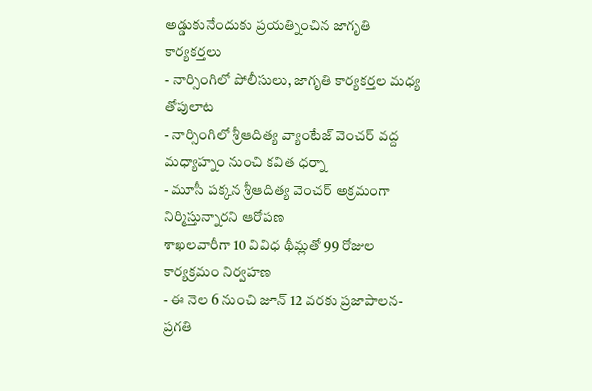అడ్డుకునేందుకు ప్రయత్నించిన జాగృతి కార్యకర్తలు
- నార్సింగిలో పోలీసులు, జాగృతి కార్యకర్తల మధ్య తోపులాట
- నార్సింగిలో శ్రీఆదిత్య వ్యాంటేజ్ వెంచర్ వద్ద మధ్యాహ్నం నుంచి కవిత ధర్నా
- మూసీ పక్కన శ్రీఆదిత్య వెంచర్ అక్రమంగా నిర్మిస్తున్నారని ఆరోపణ
శాఖలవారీగా 10 వివిధ థీమ్లతో 99 రోజుల కార్యక్రమం నిర్వహణ
- ఈ నెల 6 నుంచి జూన్ 12 వరకు ప్రజాపాలన-ప్రగతి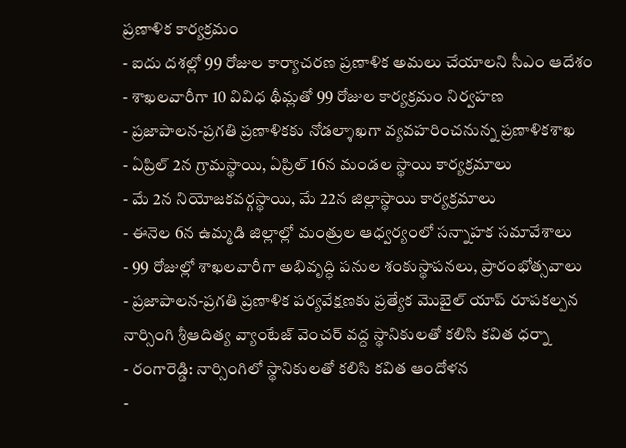ప్రణాళిక కార్యక్రమం
- ఐదు దశల్లో 99 రోజుల కార్యాచరణ ప్రణాళిక అమలు చేయాలని సీఎం ఆదేశం
- శాఖలవారీగా 10 వివిధ థీమ్లతో 99 రోజుల కార్యక్రమం నిర్వహణ
- ప్రజాపాలన-ప్రగతి ప్రణాళికకు నోడల్శాఖగా వ్యవహరించనున్న ప్రణాళికశాఖ
- ఏప్రిల్ 2న గ్రామస్థాయి, ఏప్రిల్ 16న మండల స్థాయి కార్యక్రమాలు
- మే 2న నియోజకవర్గస్థాయి, మే 22న జిల్లాస్థాయి కార్యక్రమాలు
- ఈనెల 6న ఉమ్మడి జిల్లాల్లో మంత్రుల ఆధ్వర్యంలో సన్నాహక సమావేశాలు
- 99 రోజుల్లో శాఖలవారీగా అభివృద్ధి పనుల శంకుస్థాపనలు, ప్రారంభోత్సవాలు
- ప్రజాపాలన-ప్రగతి ప్రణాళిక పర్యవేక్షణకు ప్రత్యేక మొబైల్ యాప్ రూపకల్పన
నార్సింగి శ్రీఆదిత్య వ్యాంటేజ్ వెంచర్ వద్ద స్థానికులతో కలిసి కవిత ధర్నా
- రంగారెడ్డి: నార్సింగిలో స్థానికులతో కలిసి కవిత ఆందోళన
-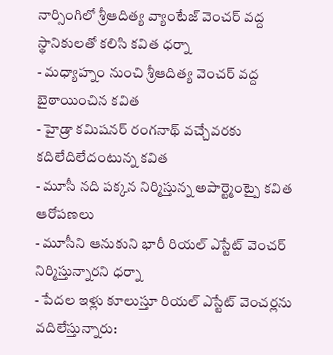నార్సింగిలో శ్రీఆదిత్య వ్యాంటేజ్ వెంచర్ వద్ద స్థానికులతో కలిసి కవిత ధర్నా
- మధ్యాహ్నం నుంచి శ్రీఆదిత్య వెంచర్ వద్ద బైఠాయించిన కవిత
- హైడ్రా కమిషనర్ రంగనాథ్ వచ్చేవరకు కదిలేదిలేదంటున్న కవిత
- మూసీ నది పక్కన నిర్మిస్తున్న అపార్ట్మెంట్పై కవిత ఆరోపణలు
- మూసీని ఆనుకుని భారీ రియల్ ఎస్టేట్ వెంచర్ నిర్మిస్తున్నారని ధర్నా
- పేదల ఇళ్లు కూలుస్తూ రియల్ ఎస్టేట్ వెంచర్లను వదిలేస్తున్నారు: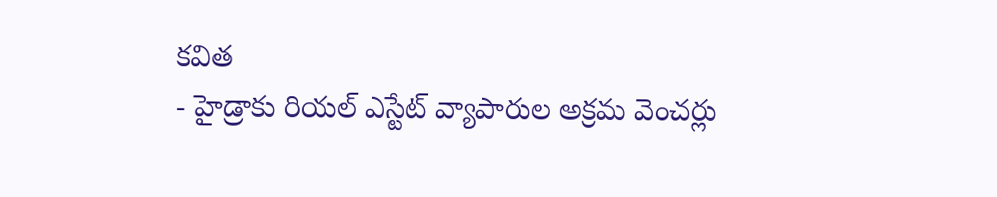కవిత
- హైడ్రాకు రియల్ ఎస్టేట్ వ్యాపారుల అక్రమ వెంచర్లు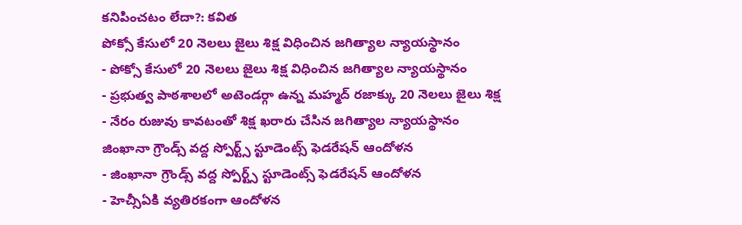కనిపించటం లేదా?: కవిత
పోక్సో కేసులో 20 నెలలు జైలు శిక్ష విధించిన జగిత్యాల న్యాయస్థానం
- పోక్సో కేసులో 20 నెలలు జైలు శిక్ష విధించిన జగిత్యాల న్యాయస్థానం
- ప్రభుత్వ పాఠశాలలో అటెండర్గా ఉన్న మహ్మద్ రజాక్కు 20 నెలలు జైలు శిక్ష
- నేరం రుజువు కావటంతో శిక్ష ఖరారు చేసిన జగిత్యాల న్యాయస్థానం
జింఖానా గ్రౌండ్స్ వద్ద స్పోర్ట్స్ స్టూడెంట్స్ ఫెడరేషన్ ఆందోళన
- జింఖానా గ్రౌండ్స్ వద్ద స్పోర్ట్స్ స్టూడెంట్స్ ఫెడరేషన్ ఆందోళన
- హెచ్సీఏకి వ్యతిరకంగా ఆందోళన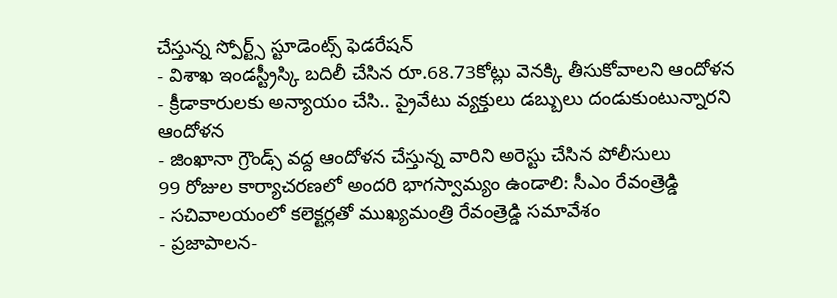చేస్తున్న స్పోర్ట్స్ స్టూడెంట్స్ ఫెడరేషన్
- విశాఖ ఇండస్ట్రీస్కి బదిలీ చేసిన రూ.68.73కోట్లు వెనక్కి తీసుకోవాలని ఆందోళన
- క్రీడాకారులకు అన్యాయం చేసి.. ప్రైవేటు వ్యక్తులు డబ్బులు దండుకుంటున్నారని ఆందోళన
- జింఖానా గ్రౌండ్స్ వద్ద ఆందోళన చేస్తున్న వారిని అరెస్టు చేసిన పోలీసులు
99 రోజుల కార్యాచరణలో అందరి భాగస్వామ్యం ఉండాలి: సీఎం రేవంత్రెడ్డి
- సచివాలయంలో కలెక్టర్లతో ముఖ్యమంత్రి రేవంత్రెడ్డి సమావేశం
- ప్రజాపాలన-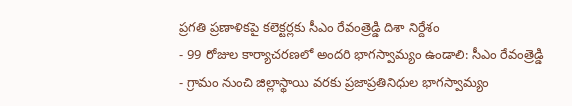ప్రగతి ప్రణాళికపై కలెక్టర్లకు సీఎం రేవంత్రెడ్డి దిశా నిర్దేశం
- 99 రోజుల కార్యాచరణలో అందరి భాగస్వామ్యం ఉండాలి: సీఎం రేవంత్రెడ్డి
- గ్రామం నుంచి జిల్లాస్థాయి వరకు ప్రజాప్రతినిధుల భాగస్వామ్యం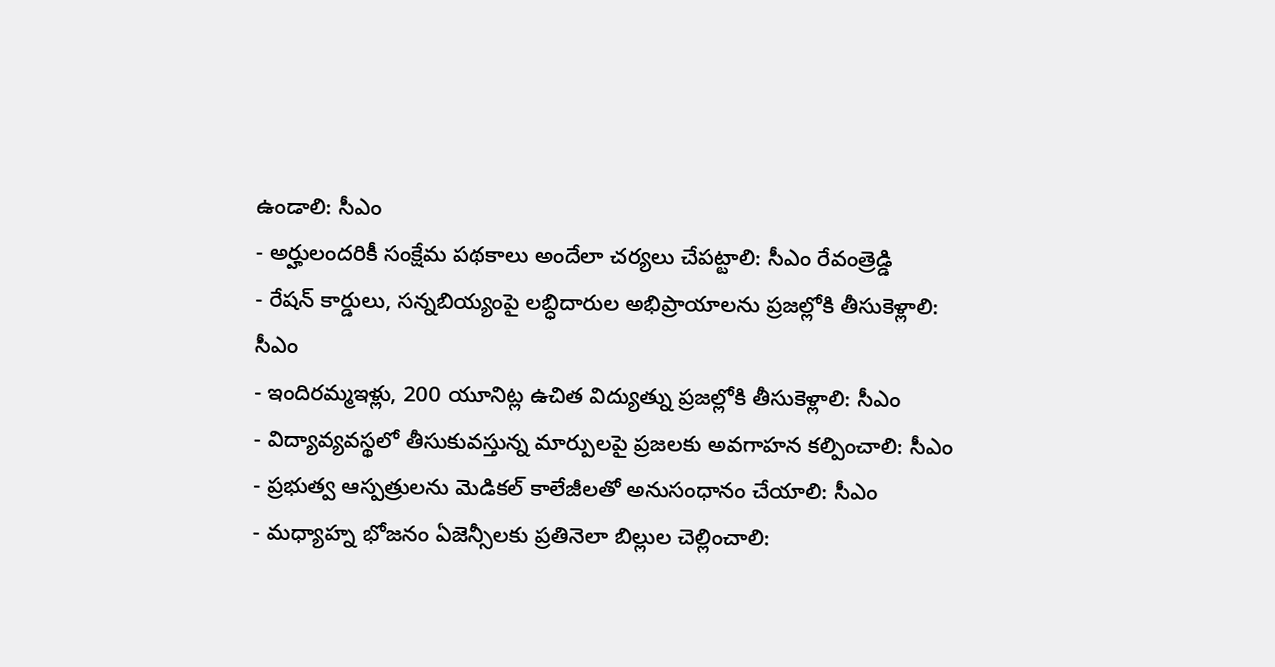ఉండాలి: సీఎం
- అర్హులందరికీ సంక్షేమ పథకాలు అందేలా చర్యలు చేపట్టాలి: సీఎం రేవంత్రెడ్డి
- రేషన్ కార్డులు, సన్నబియ్యంపై లబ్ధిదారుల అభిప్రాయాలను ప్రజల్లోకి తీసుకెళ్లాలి: సీఎం
- ఇందిరమ్మఇళ్లు, 200 యూనిట్ల ఉచిత విద్యుత్ను ప్రజల్లోకి తీసుకెళ్లాలి: సీఎం
- విద్యావ్యవస్థలో తీసుకువస్తున్న మార్పులపై ప్రజలకు అవగాహన కల్పించాలి: సీఎం
- ప్రభుత్వ ఆస్పత్రులను మెడికల్ కాలేజీలతో అనుసంధానం చేయాలి: సీఎం
- మధ్యాహ్న భోజనం ఏజెన్సీలకు ప్రతినెలా బిల్లుల చెల్లించాలి: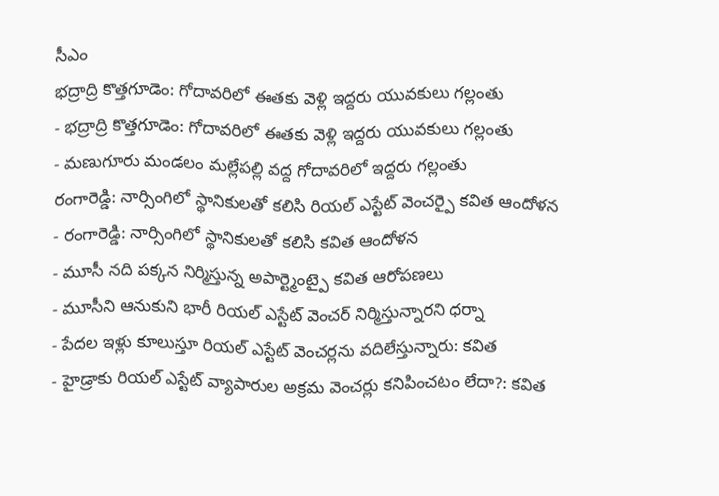సీఎం
భద్రాద్రి కొత్తగూడెం: గోదావరిలో ఈతకు వెళ్లి ఇద్దరు యువకులు గల్లంతు
- భద్రాద్రి కొత్తగూడెం: గోదావరిలో ఈతకు వెళ్లి ఇద్దరు యువకులు గల్లంతు
- మణుగూరు మండలం మల్లేపల్లి వద్ద గోదావరిలో ఇద్దరు గల్లంతు
రంగారెడ్డి: నార్సింగిలో స్థానికులతో కలిసి రియల్ ఎస్టేట్ వెంచర్పై కవిత ఆందోళన
- రంగారెడ్డి: నార్సింగిలో స్థానికులతో కలిసి కవిత ఆందోళన
- మూసీ నది పక్కన నిర్మిస్తున్న అపార్ట్మెంట్పై కవిత ఆరోపణలు
- మూసీని ఆనుకుని భారీ రియల్ ఎస్టేట్ వెంచర్ నిర్మిస్తున్నారని ధర్నా
- పేదల ఇళ్లు కూలుస్తూ రియల్ ఎస్టేట్ వెంచర్లను వదిలేస్తున్నారు: కవిత
- హైడ్రాకు రియల్ ఎస్టేట్ వ్యాపారుల అక్రమ వెంచర్లు కనిపించటం లేదా?: కవిత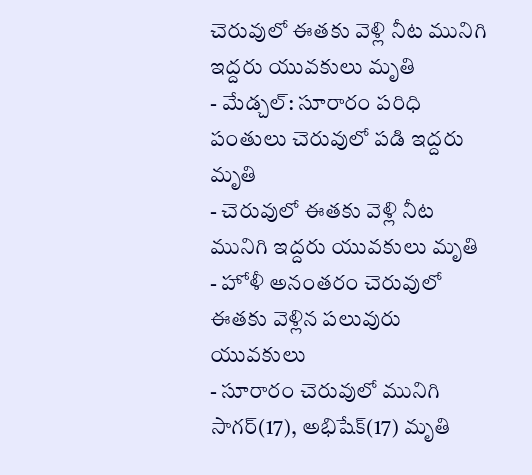చెరువులో ఈతకు వెళ్లి నీట మునిగి ఇద్దరు యువకులు మృతి
- మేడ్చల్: సూరారం పరిధి పంతులు చెరువులో పడి ఇద్దరు మృతి
- చెరువులో ఈతకు వెళ్లి నీట మునిగి ఇద్దరు యువకులు మృతి
- హోళీ అనంతరం చెరువులో ఈతకు వెళ్లిన పలువురు యువకులు
- సూరారం చెరువులో మునిగి సాగర్(17), అభిషేక్(17) మృతి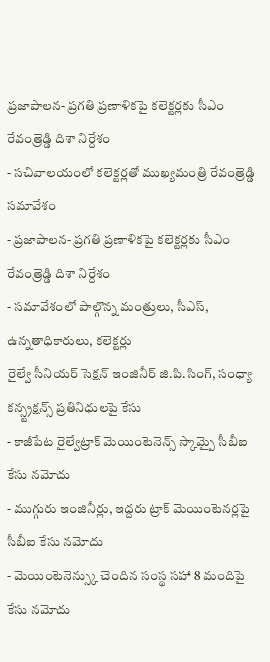ప్రజాపాలన- ప్రగతి ప్రణాళికపై కలెక్టర్లకు సీఎం రేవంత్రెడ్డి దిశా నిర్దేశం
- సచివాలయంలో కలెక్టర్లతో ముఖ్యమంత్రి రేవంత్రెడ్డి సమావేశం
- ప్రజాపాలన- ప్రగతి ప్రణాళికపై కలెక్టర్లకు సీఎం రేవంత్రెడ్డి దిశా నిర్దేశం
- సమావేశంలో పాల్గొన్న మంత్రులు, సీఎస్, ఉన్నతాధికారులు, కలెక్టర్లు
రైల్వే సీనియర్ సెక్షన్ ఇంజినీర్ జి.పి.సింగ్, సంధ్యా కన్స్ట్రక్షన్స్ ప్రతినిధులపై కేసు
- కాజీపేట రైల్వేట్రాక్ మెయింటెనెన్స్ స్కామ్పై సీబీఐ కేసు నమోదు
- ముగ్గురు ఇంజినీర్లు, ఇద్దరు ట్రాక్ మెయింటెనర్లపై సీబీఐ కేసు నమోదు
- మెయింటెనెన్స్కు చెందిన సంస్థ సహా 8 మందిపై కేసు నమోదు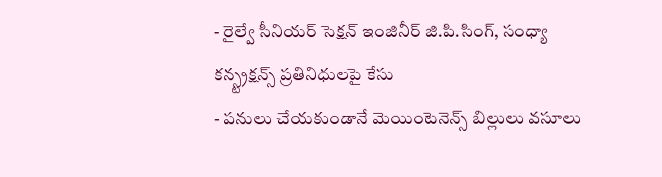- రైల్వే సీనియర్ సెక్షన్ ఇంజినీర్ జి.పి.సింగ్, సంధ్యా కన్స్ట్రక్షన్స్ ప్రతినిధులపై కేసు
- పనులు చేయకుండానే మెయింటెనెన్స్ బిల్లులు వసూలు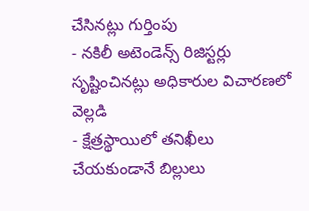చేసినట్లు గుర్తింపు
- నకిలీ అటెండెన్స్ రిజిస్టర్లు సృష్టించినట్లు అధికారుల విచారణలో వెల్లడి
- క్షేత్రస్థాయిలో తనిఖీలు చేయకుండానే బిల్లులు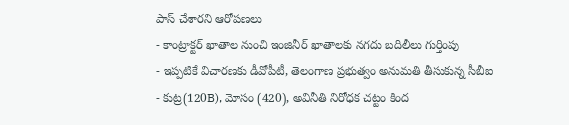పాస్ చేశారని ఆరోపణలు
- కాంట్రాక్టర్ ఖాతాల నుంచి ఇంజినీర్ ఖాతాలకు నగదు బదిలీలు గుర్తింపు
- ఇప్పటికే విచారణకు డీవోపీటీ, తెలంగాణ ప్రభుత్వం అనుమతి తీసుకున్న సీబీఐ
- కుట్ర(120B), మోసం (420), అవినీతి నిరోధక చట్టం కింద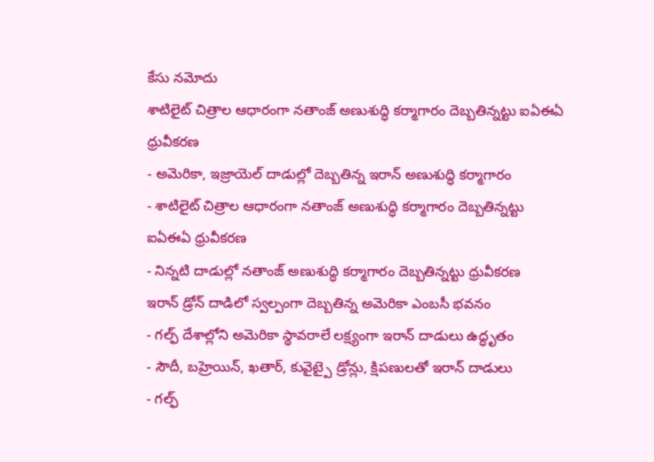కేసు నమోదు
శాటిలైట్ చిత్రాల ఆధారంగా నతాంజ్ అణుశుద్ధి కర్మాగారం దెబ్బతిన్నట్టు ఐఏఈఏ ధ్రువీకరణ
- అమెరికా, ఇజ్రాయెల్ దాడుల్లో దెబ్బతిన్న ఇరాన్ అణుశుద్ధి కర్మాగారం
- శాటిలైట్ చిత్రాల ఆధారంగా నతాంజ్ అణుశుద్ధి కర్మాగారం దెబ్బతిన్నట్టు ఐఏఈఏ ధ్రువీకరణ
- నిన్నటి దాడుల్లో నతాంజ్ అణుశుద్ధి కర్మాగారం దెబ్బతిన్నట్టు ధ్రువీకరణ
ఇరాన్ డ్రోన్ దాడిలో స్వల్పంగా దెబ్బతిన్న అమెరికా ఎంబసీ భవనం
- గల్ఫ్ దేశాల్లోని అమెరికా స్థావరాలే లక్ష్యంగా ఇరాన్ దాడులు ఉద్ధృతం
- సౌదీ, బహ్రెయిన్, ఖతార్, కువైట్పై డ్రోన్లు, క్షిపణులతో ఇరాన్ దాడులు
- గల్ఫ్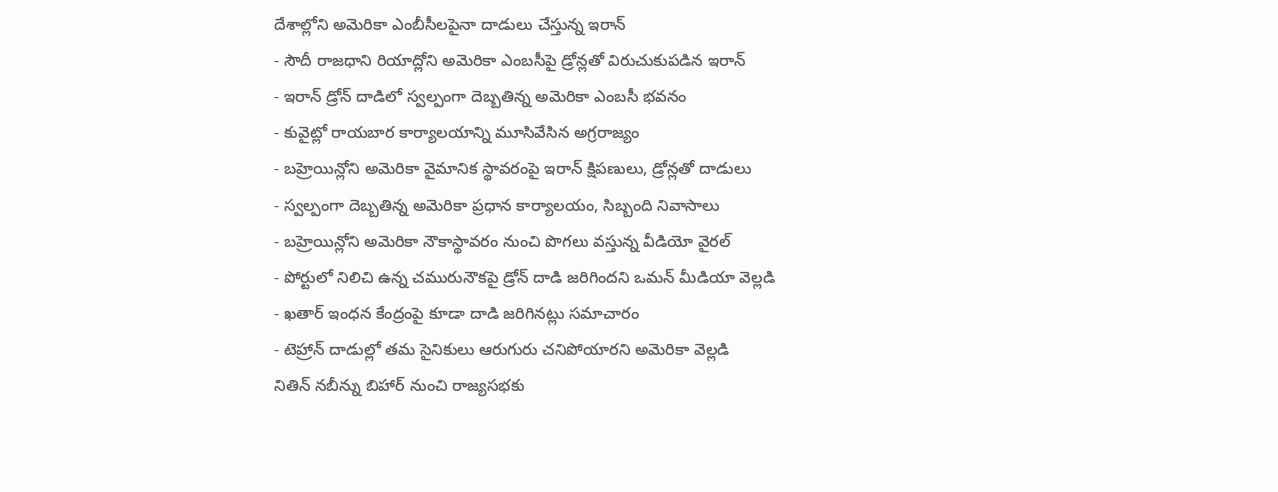దేశాల్లోని అమెరికా ఎంబీసీలపైనా దాడులు చేస్తున్న ఇరాన్
- సౌదీ రాజధాని రియాద్లోని అమెరికా ఎంబసీపై డ్రోన్లతో విరుచుకుపడిన ఇరాన్
- ఇరాన్ డ్రోన్ దాడిలో స్వల్పంగా దెబ్బతిన్న అమెరికా ఎంబసీ భవనం
- కువైట్లో రాయబార కార్యాలయాన్ని మూసివేసిన అగ్రరాజ్యం
- బహ్రెయిన్లోని అమెరికా వైమానిక స్థావరంపై ఇరాన్ క్షిపణులు, డ్రోన్లతో దాడులు
- స్వల్పంగా దెబ్బతిన్న అమెరికా ప్రధాన కార్యాలయం, సిబ్బంది నివాసాలు
- బహ్రెయిన్లోని అమెరికా నౌకాస్థావరం నుంచి పొగలు వస్తున్న వీడియో వైరల్
- పోర్టులో నిలిచి ఉన్న చమురునౌకపై డ్రోన్ దాడి జరిగిందని ఒమన్ మీడియా వెల్లడి
- ఖతార్ ఇంధన కేంద్రంపై కూడా దాడి జరిగినట్లు సమాచారం
- టెహ్రాన్ దాడుల్లో తమ సైనికులు ఆరుగురు చనిపోయారని అమెరికా వెల్లడి
నితిన్ నబీన్ను బిహార్ నుంచి రాజ్యసభకు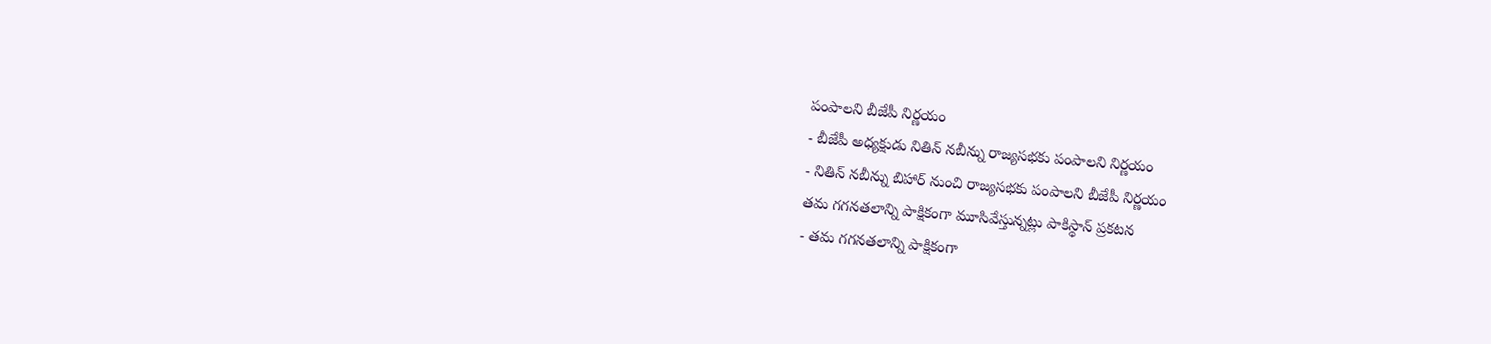పంపాలని బీజేపీ నిర్ణయం
- బీజేపీ అధ్యక్షుడు నితిన్ నబీన్ను రాజ్యసభకు పంపాలని నిర్ణయం
- నితిన్ నబీన్ను బిహార్ నుంచి రాజ్యసభకు పంపాలని బీజేపీ నిర్ణయం
తమ గగనతలాన్ని పాక్షికంగా మూసివేస్తున్నట్లు పాకిస్థాన్ ప్రకటన
- తమ గగనతలాన్ని పాక్షికంగా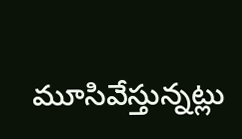మూసివేస్తున్నట్లు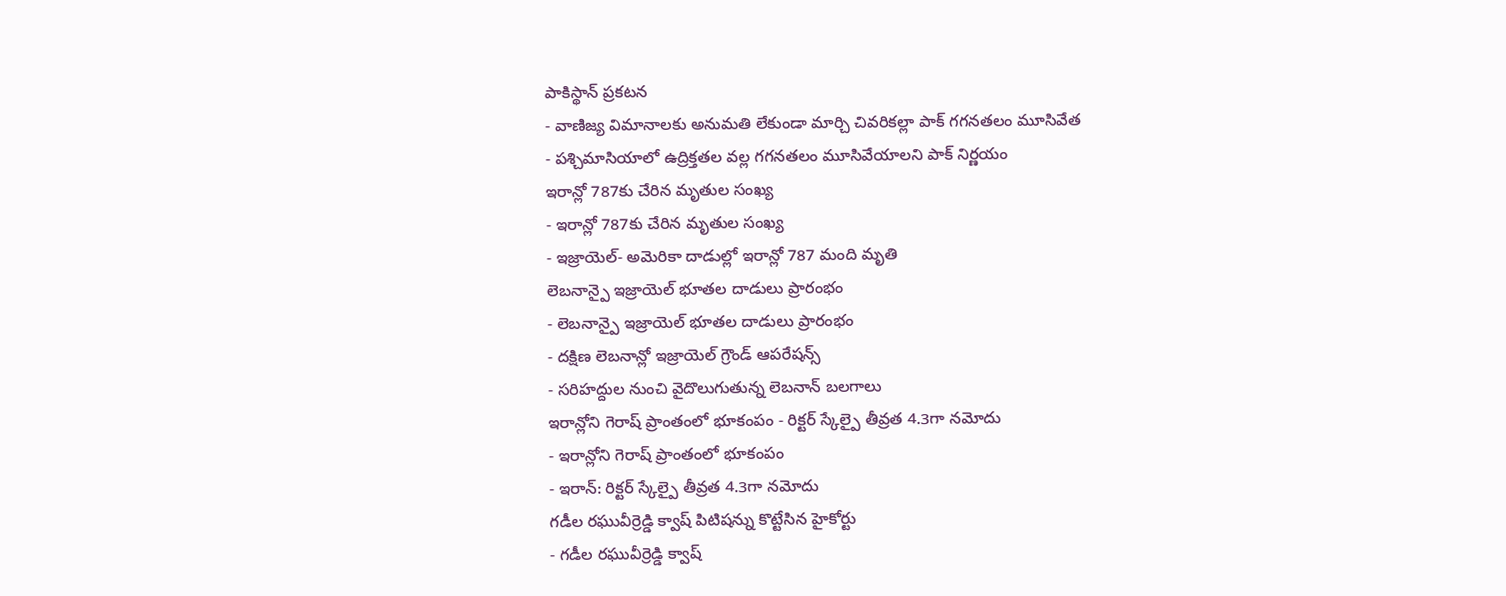పాకిస్థాన్ ప్రకటన
- వాణిజ్య విమానాలకు అనుమతి లేకుండా మార్చి చివరికల్లా పాక్ గగనతలం మూసివేత
- పశ్చిమాసియాలో ఉద్రిక్తతల వల్ల గగనతలం మూసివేయాలని పాక్ నిర్ణయం
ఇరాన్లో 787కు చేరిన మృతుల సంఖ్య
- ఇరాన్లో 787కు చేరిన మృతుల సంఖ్య
- ఇజ్రాయెల్- అమెరికా దాడుల్లో ఇరాన్లో 787 మంది మృతి
లెబనాన్పై ఇజ్రాయెల్ భూతల దాడులు ప్రారంభం
- లెబనాన్పై ఇజ్రాయెల్ భూతల దాడులు ప్రారంభం
- దక్షిణ లెబనాన్లో ఇజ్రాయెల్ గ్రౌండ్ ఆపరేషన్స్
- సరిహద్దుల నుంచి వైదొలుగుతున్న లెబనాన్ బలగాలు
ఇరాన్లోని గెరాష్ ప్రాంతంలో భూకంపం - రిక్టర్ స్కేల్పై తీవ్రత 4.3గా నమోదు
- ఇరాన్లోని గెరాష్ ప్రాంతంలో భూకంపం
- ఇరాన్: రిక్టర్ స్కేల్పై తీవ్రత 4.3గా నమోదు
గడీల రఘువీర్రెడ్డి క్వాష్ పిటిషన్ను కొట్టేసిన హైకోర్టు
- గడీల రఘువీర్రెడ్డి క్వాష్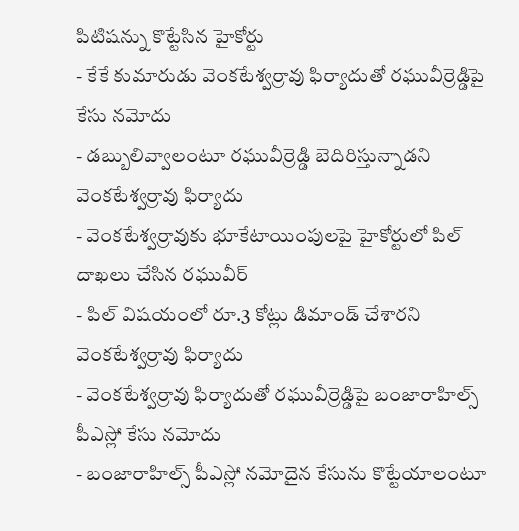పిటిషన్ను కొట్టేసిన హైకోర్టు
- కేకే కుమారుడు వెంకటేశ్వర్రావు ఫిర్యాదుతో రఘువీర్రెడ్డిపై కేసు నమోదు
- డబ్బులివ్వాలంటూ రఘువీర్రెడ్డి బెదిరిస్తున్నాడని వెంకటేశ్వర్రావు ఫిర్యాదు
- వెంకటేశ్వర్రావుకు భూకేటాయింపులపై హైకోర్టులో పిల్ దాఖలు చేసిన రఘువీర్
- పిల్ విషయంలో రూ.3 కోట్లు డిమాండ్ చేశారని వెంకటేశ్వర్రావు ఫిర్యాదు
- వెంకటేశ్వర్రావు ఫిర్యాదుతో రఘువీర్రెడ్డిపై బంజారాహిల్స్ పీఎస్లో కేసు నమోదు
- బంజారాహిల్స్ పీఎస్లో నమోదైన కేసును కొట్టేయాలంటూ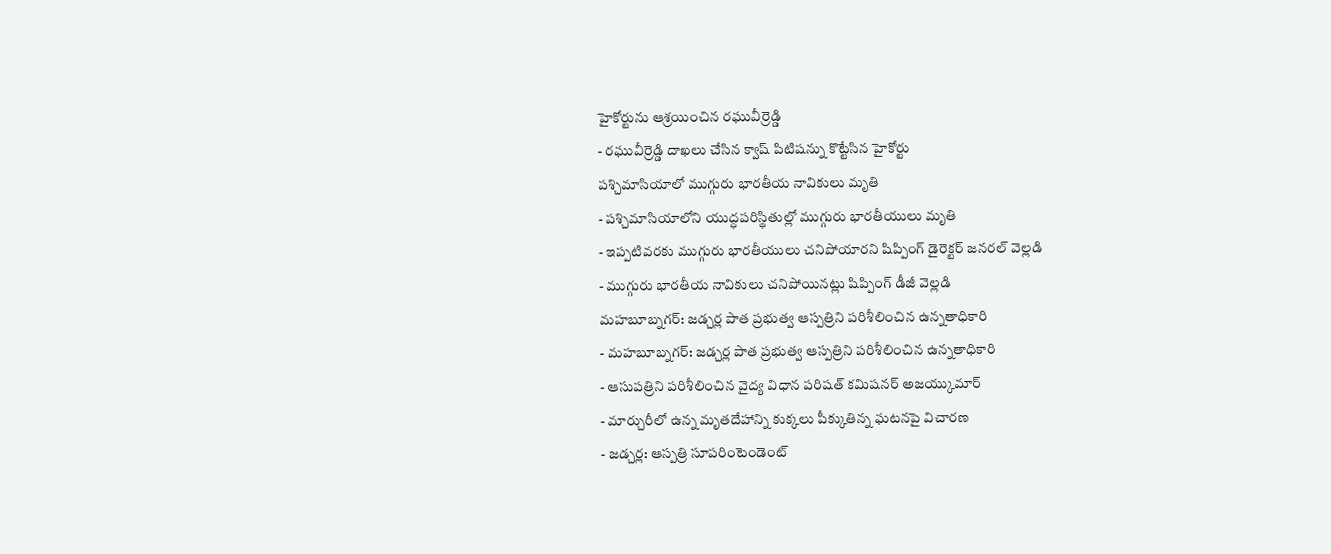హైకోర్టును ఆశ్రయించిన రఘువీర్రెడ్డి
- రఘువీర్రెడ్డి దాఖలు చేసిన క్వాష్ పిటిషన్ను కొట్టేసిన హైకోర్టు
పశ్చిమాసియాలో ముగ్గురు భారతీయ నావికులు మృతి
- పశ్చిమాసియాలోని యుద్ధపరిస్థితుల్లో ముగ్గురు భారతీయులు మృతి
- ఇప్పటివరకు ముగ్గురు భారతీయులు చనిపోయారని షిప్పింగ్ డైరెక్టర్ జనరల్ వెల్లడి
- ముగ్గురు భారతీయ నావికులు చనిపోయినట్లు షిప్పింగ్ డీజీ వెల్లడి
మహబూబ్నగర్: జడ్చర్ల పాత ప్రభుత్వ ఆస్పత్రిని పరిశీలించిన ఉన్నతాధికారి
- మహబూబ్నగర్: జడ్చర్ల పాత ప్రభుత్వ ఆస్పత్రిని పరిశీలించిన ఉన్నతాధికారి
- ఆసుపత్రిని పరిశీలించిన వైద్య విధాన పరిషత్ కమిషనర్ అజయ్కుమార్
- మార్చురీలో ఉన్న మృతదేహాన్ని కుక్కలు పీక్కుతిన్న ఘటనపై విచారణ
- జడ్చర్ల: ఆస్పత్రి సూపరింటెండెంట్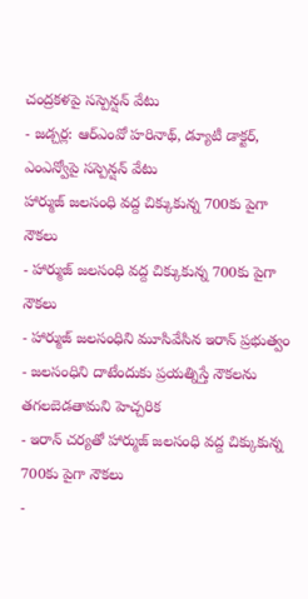చంద్రకళపై సస్పెన్షన్ వేటు
- జడ్చర్ల: ఆర్ఎంవో హరినాథ్, డ్యూటీ డాక్టర్, ఎంఎన్వోపై సస్పెన్షన్ వేటు
హార్ముజ్ జలసంధి వద్ద చిక్కుకున్న 700కు పైగా నౌకలు
- హార్ముజ్ జలసంధి వద్ద చిక్కుకున్న 700కు పైగా నౌకలు
- హార్ముజ్ జలసంధిని మూసివేసిన ఇరాన్ ప్రభుత్వం
- జలసంధిని దాటేందుకు ప్రయత్నిస్తే నౌకలను తగలబెడతామని హెచ్చరిక
- ఇరాన్ చర్యతో హార్ముజ్ జలసంధి వద్ద చిక్కుకున్న 700కు పైగా నౌకలు
-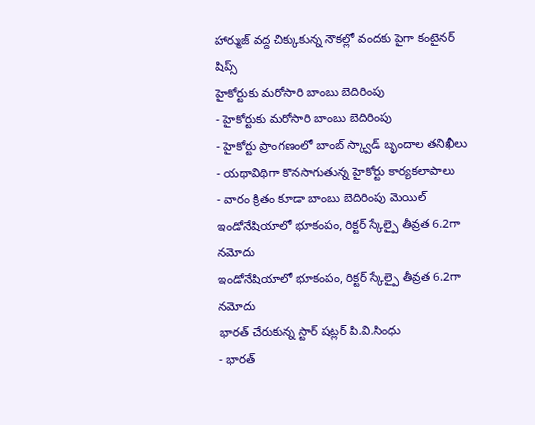హార్ముజ్ వద్ద చిక్కుకున్న నౌకల్లో వందకు పైగా కంటైనర్ షిప్స్
హైకోర్టుకు మరోసారి బాంబు బెదిరింపు
- హైకోర్టుకు మరోసారి బాంబు బెదిరింపు
- హైకోర్టు ప్రాంగణంలో బాంబ్ స్క్వాడ్ బృందాల తనిఖీలు
- యథావిథిగా కొనసాగుతున్న హైకోర్టు కార్యకలాపాలు
- వారం క్రితం కూడా బాంబు బెదిరింపు మెయిల్
ఇండోనేషియాలో భూకంపం, రిక్టర్ స్కేల్పై తీవ్రత 6.2గా నమోదు
ఇండోనేషియాలో భూకంపం, రిక్టర్ స్కేల్పై తీవ్రత 6.2గా నమోదు
భారత్ చేరుకున్న స్టార్ షట్లర్ పి.వి.సింధు
- భారత్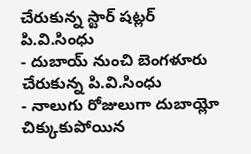చేరుకున్న స్టార్ షట్లర్ పి.వి.సింధు
- దుబాయ్ నుంచి బెంగళూరు చేరుకున్న పి.వి.సింధు
- నాలుగు రోజులుగా దుబాయ్లో చిక్కుకుపోయిన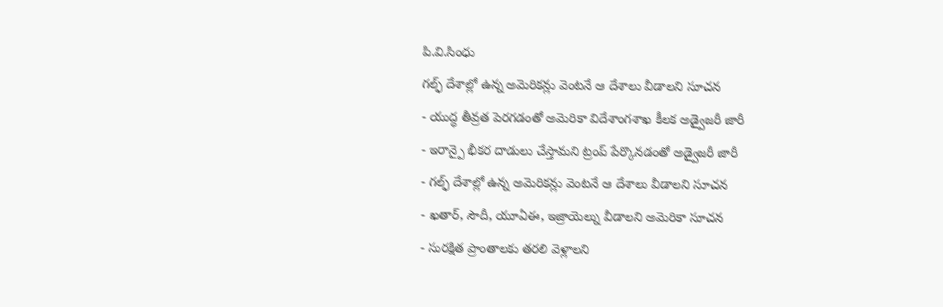పి.వి.సింధు
గల్ఫ్ దేశాల్లో ఉన్న అమెరికన్లు వెంటనే ఆ దేశాలు వీడాలని సూచన
- యుద్ధ తీవ్రత పెరగడంతో అమెరికా విదేశాంగశాఖ కీలక అడ్వైజరీ జారీ
- ఇరాన్పై భీకర దాడులు చేస్తామని ట్రంప్ పేర్కొనడంతో అడ్వైజరీ జారీ
- గల్ఫ్ దేశాల్లో ఉన్న అమెరికన్లు వెంటనే ఆ దేశాలు వీడాలని సూచన
- ఖతార్, సౌదీ, యూఏఈ, ఇజ్రాయెల్ను వీడాలని అమెరికా సూచన
- సురక్షిత ప్రాంతాలకు తరలి వెళ్లాలని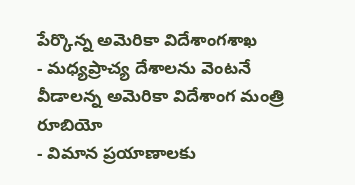పేర్కొన్న అమెరికా విదేశాంగశాఖ
- మధ్యప్రాచ్య దేశాలను వెంటనే వీడాలన్న అమెరికా విదేశాంగ మంత్రి రూబియో
- విమాన ప్రయాణాలకు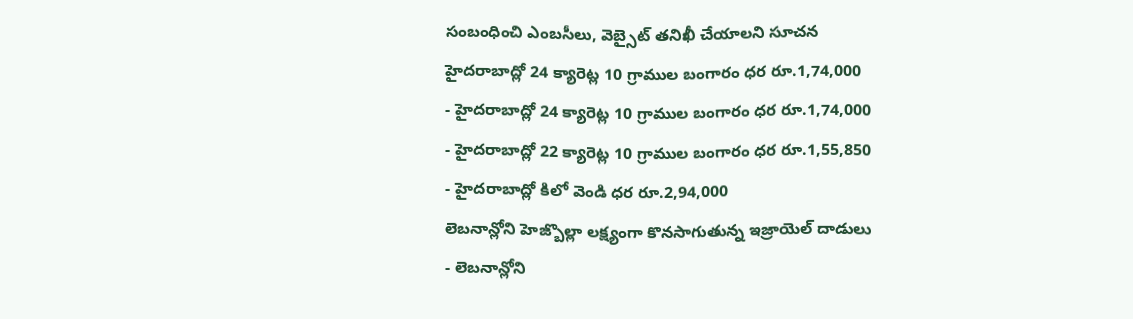సంబంధించి ఎంబసీలు, వెబ్సైట్ తనిఖీ చేయాలని సూచన
హైదరాబాద్లో 24 క్యారెట్ల 10 గ్రాముల బంగారం ధర రూ.1,74,000
- హైదరాబాద్లో 24 క్యారెట్ల 10 గ్రాముల బంగారం ధర రూ.1,74,000
- హైదరాబాద్లో 22 క్యారెట్ల 10 గ్రాముల బంగారం ధర రూ.1,55,850
- హైదరాబాద్లో కిలో వెండి ధర రూ.2,94,000
లెబనాన్లోని హెజ్బొల్లా లక్ష్యంగా కొనసాగుతున్న ఇజ్రాయెల్ దాడులు
- లెబనాన్లోని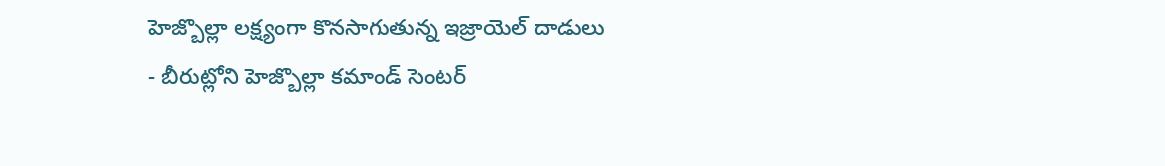హెజ్బొల్లా లక్ష్యంగా కొనసాగుతున్న ఇజ్రాయెల్ దాడులు
- బీరుట్లోని హెజ్బొల్లా కమాండ్ సెంటర్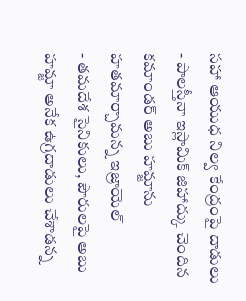సహా ఆయుధ నిల్వ కేంద్రంపై దాడులు
- పాలస్తీనా ఇస్లామిక్ జిహాద్కు చెందిన కమాండర్ అబు హమ్జాను హతమార్చామన్న ఇజ్రాయెల్
- తమదేశ సైనికులు, పౌరులపై అబు హమ్జా అనేక ఉగ్రదాడులు చేశాడన్న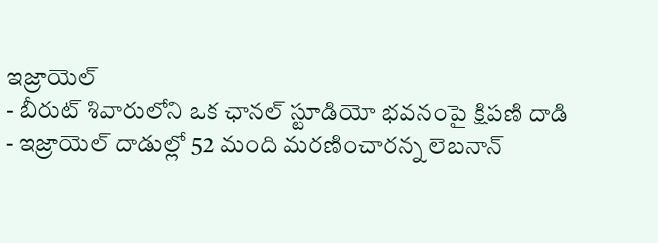ఇజ్రాయెల్
- బీరుట్ శివారులోని ఒక ఛానల్ స్టూడియో భవనంపై క్షిపణి దాడి
- ఇజ్రాయెల్ దాడుల్లో 52 మంది మరణించారన్న లెబనాన్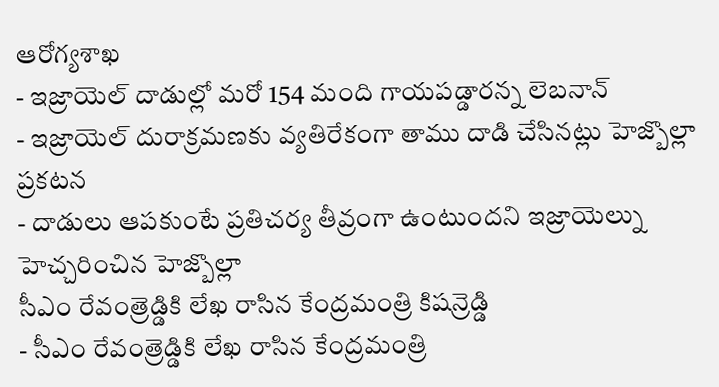ఆరోగ్యశాఖ
- ఇజ్రాయెల్ దాడుల్లో మరో 154 మంది గాయపడ్డారన్న లెబనాన్
- ఇజ్రాయెల్ దురాక్రమణకు వ్యతిరేకంగా తాము దాడి చేసినట్లు హెజ్బొల్లా ప్రకటన
- దాడులు ఆపకుంటే ప్రతిచర్య తీవ్రంగా ఉంటుందని ఇజ్రాయెల్ను హెచ్చరించిన హెజ్బొల్లా
సీఎం రేవంత్రెడ్డికి లేఖ రాసిన కేంద్రమంత్రి కిషన్రెడ్డి
- సీఎం రేవంత్రెడ్డికి లేఖ రాసిన కేంద్రమంత్రి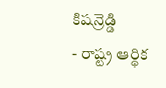కిషన్రెడ్డి
- రాష్ట్ర ఆర్థిక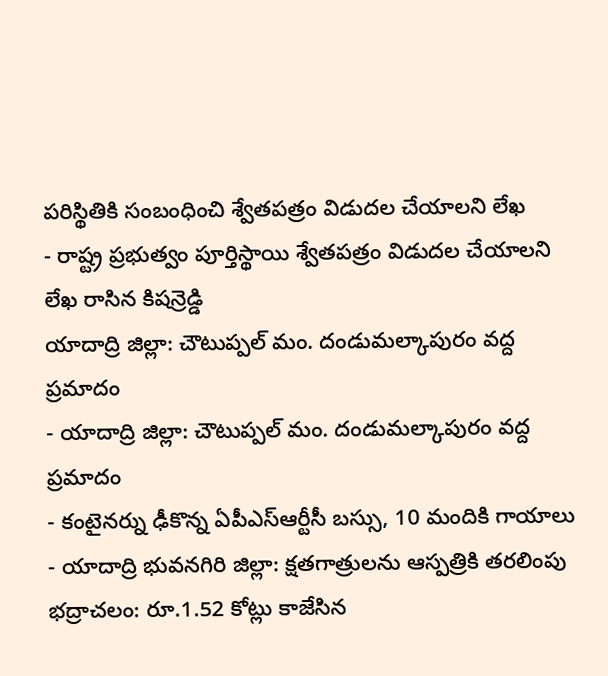పరిస్థితికి సంబంధించి శ్వేతపత్రం విడుదల చేయాలని లేఖ
- రాష్ట్ర ప్రభుత్వం పూర్తిస్థాయి శ్వేతపత్రం విడుదల చేయాలని లేఖ రాసిన కిషన్రెడ్డి
యాదాద్రి జిల్లా: చౌటుప్పల్ మం. దండుమల్కాపురం వద్ద ప్రమాదం
- యాదాద్రి జిల్లా: చౌటుప్పల్ మం. దండుమల్కాపురం వద్ద ప్రమాదం
- కంటైనర్ను ఢీకొన్న ఏపీఎస్ఆర్టీసీ బస్సు, 10 మందికి గాయాలు
- యాదాద్రి భువనగిరి జిల్లా: క్షతగాత్రులను ఆస్పత్రికి తరలింపు
భద్రాచలం: రూ.1.52 కోట్లు కాజేసిన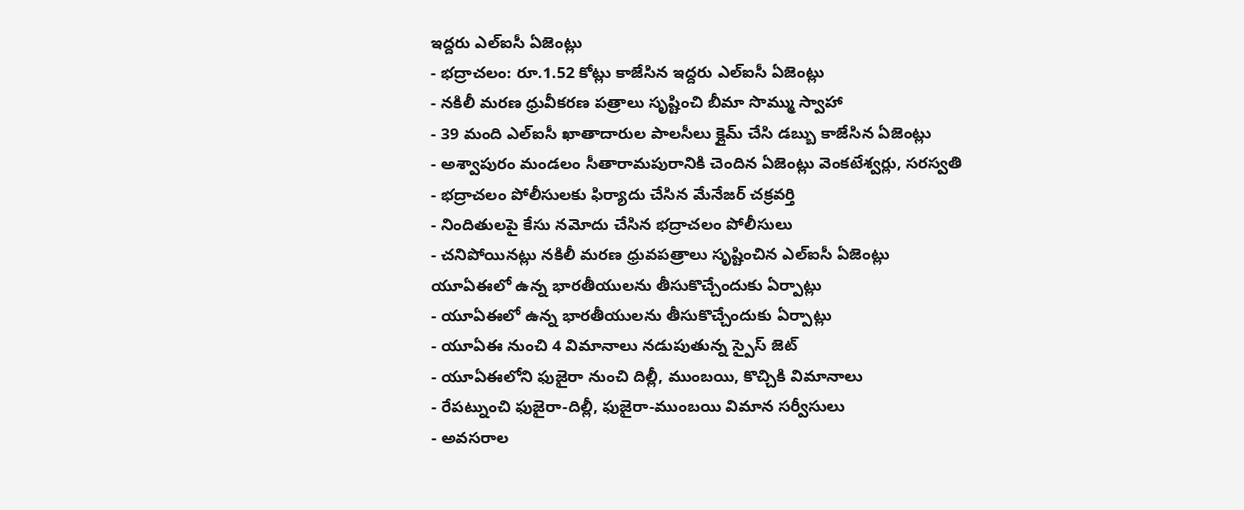ఇద్దరు ఎల్ఐసీ ఏజెంట్లు
- భద్రాచలం: రూ.1.52 కోట్లు కాజేసిన ఇద్దరు ఎల్ఐసీ ఏజెంట్లు
- నకిలీ మరణ ధ్రువీకరణ పత్రాలు సృష్టించి బీమా సొమ్ము స్వాహా
- 39 మంది ఎల్ఐసీ ఖాతాదారుల పాలసీలు క్లైమ్ చేసి డబ్బు కాజేసిన ఏజెంట్లు
- అశ్వాపురం మండలం సీతారామపురానికి చెందిన ఏజెంట్లు వెంకటేశ్వర్లు, సరస్వతి
- భద్రాచలం పోలీసులకు ఫిర్యాదు చేసిన మేనేజర్ చక్రవర్తి
- నిందితులపై కేసు నమోదు చేసిన భద్రాచలం పోలీసులు
- చనిపోయినట్లు నకిలీ మరణ ధ్రువపత్రాలు సృష్టించిన ఎల్ఐసీ ఏజెంట్లు
యూఏఈలో ఉన్న భారతీయులను తీసుకొచ్చేందుకు ఏర్పాట్లు
- యూఏఈలో ఉన్న భారతీయులను తీసుకొచ్చేందుకు ఏర్పాట్లు
- యూఏఈ నుంచి 4 విమానాలు నడుపుతున్న స్పైస్ జెట్
- యూఏఈలోని ఫుజైరా నుంచి దిల్లీ, ముంబయి, కొచ్చికి విమానాలు
- రేపట్నుంచి ఫుజైరా-దిల్లీ, ఫుజైరా-ముంబయి విమాన సర్వీసులు
- అవసరాల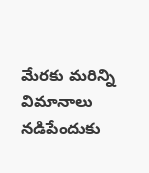మేరకు మరిన్ని విమానాలు నడిపేందుకు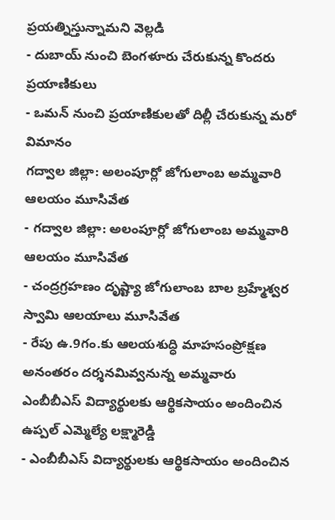ప్రయత్నిస్తున్నామని వెల్లడి
- దుబాయ్ నుంచి బెంగళూరు చేరుకున్న కొందరు ప్రయాణికులు
- ఒమన్ నుంచి ప్రయాణికులతో దిల్లీ చేరుకున్న మరో విమానం
గద్వాల జిల్లా: అలంపూర్లో జోగులాంబ అమ్మవారి ఆలయం మూసివేత
- గద్వాల జిల్లా: అలంపూర్లో జోగులాంబ అమ్మవారి ఆలయం మూసివేత
- చంద్రగ్రహణం దృష్ట్యా జోగులాంబ బాల బ్రహ్మేశ్వర స్వామి ఆలయాలు మూసివేత
- రేపు ఉ.9గం.కు ఆలయశుద్ధి మాహసంప్రోక్షణ అనంతరం దర్శనమివ్వనున్న అమ్మవారు
ఎంబీబీఎస్ విద్యార్థులకు ఆర్థికసాయం అందించిన ఉప్పల్ ఎమ్మెల్యే లక్ష్మారెడ్డి
- ఎంబీబీఎస్ విద్యార్థులకు ఆర్థికసాయం అందించిన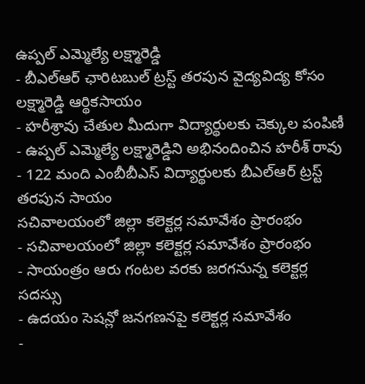ఉప్పల్ ఎమ్మెల్యే లక్ష్మారెడ్డి
- బీఎల్ఆర్ ఛారిటబుల్ ట్రస్ట్ తరపున వైద్యవిద్య కోసం లక్ష్మారెడ్డి ఆర్థికసాయం
- హరీశ్రావు చేతుల మీదుగా విద్యార్థులకు చెక్కుల పంపిణీ
- ఉప్పల్ ఎమ్మెల్యే లక్ష్మారెడ్డిని అభినందించిన హరీశ్ రావు
- 122 మంది ఎంబీబీఎస్ విద్యార్థులకు బీఎల్ఆర్ ట్రస్ట్ తరపున సాయం
సచివాలయంలో జిల్లా కలెక్టర్ల సమావేశం ప్రారంభం
- సచివాలయంలో జిల్లా కలెక్టర్ల సమావేశం ప్రారంభం
- సాయంత్రం ఆరు గంటల వరకు జరగనున్న కలెక్టర్ల సదస్సు
- ఉదయం సెషన్లో జనగణనపై కలెక్టర్ల సమావేశం
-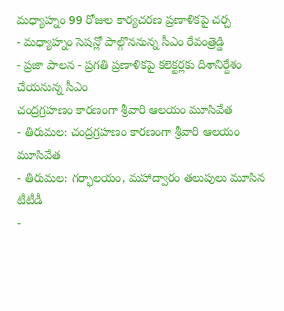మధ్యాహ్నం 99 రోజుల కార్యచరణ ప్రణాళికపై చర్చ
- మధ్యాహ్నం సెషన్లో పాల్గొననున్న సీఎం రేవంత్రెడ్డి
- ప్రజా పాలన - ప్రగతి ప్రణాళికపై కలెక్టర్లకు దిశానిర్దేశం చేయనున్న సీఎం
చంద్రగ్రహణం కారణంగా శ్రీవారి ఆలయం మూసివేత
- తిరుమల: చంద్రగ్రహణం కారణంగా శ్రీవారి ఆలయం మూసివేత
- తిరుమల: గర్భాలయం, మహాద్వారం తలుపులు మూసిన టీటీడీ
-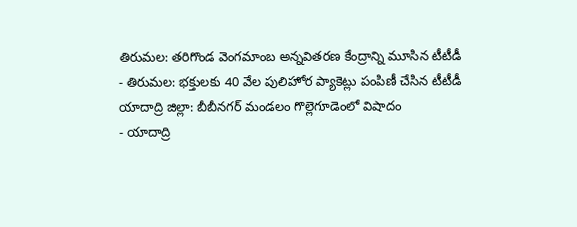తిరుమల: తరిగొండ వెంగమాంబ అన్నవితరణ కేంద్రాన్ని మూసిన టీటీడీ
- తిరుమల: భక్తులకు 40 వేల పులిహోర ప్యాకెట్లు పంపిణీ చేసిన టీటీడీ
యాదాద్రి జిల్లా: బీబీనగర్ మండలం గొల్లెగూడెంలో విషాదం
- యాదాద్రి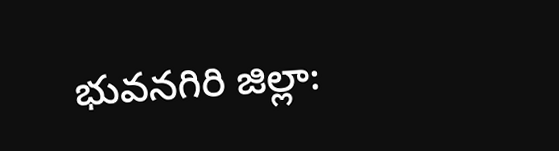భువనగిరి జిల్లా: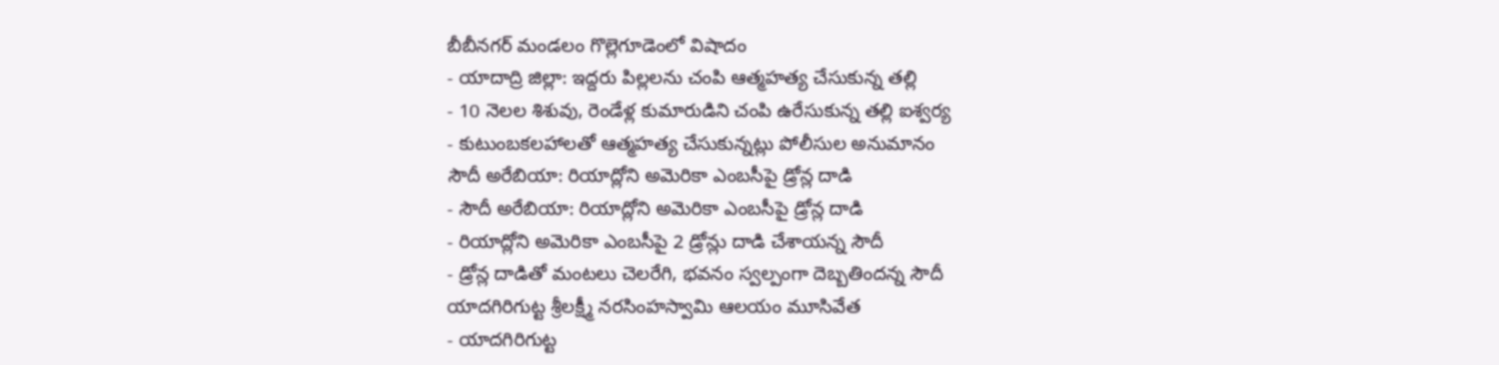బీబీనగర్ మండలం గొల్లెగూడెంలో విషాదం
- యాదాద్రి జిల్లా: ఇద్దరు పిల్లలను చంపి ఆత్మహత్య చేసుకున్న తల్లి
- 10 నెలల శిశువు, రెండేళ్ల కుమారుడిని చంపి ఉరేసుకున్న తల్లి ఐశ్వర్య
- కుటుంబకలహాలతో ఆత్మహత్య చేసుకున్నట్లు పోలీసుల అనుమానం
సౌదీ అరేబియా: రియాద్లోని అమెరికా ఎంబసీపై డ్రోన్ల దాడి
- సౌదీ అరేబియా: రియాద్లోని అమెరికా ఎంబసీపై డ్రోన్ల దాడి
- రియాద్లోని అమెరికా ఎంబసీపై 2 డ్రోన్లు దాడి చేశాయన్న సౌదీ
- డ్రోన్ల దాడితో మంటలు చెలరేగి, భవనం స్వల్పంగా దెబ్బతిందన్న సౌదీ
యాదగిరిగుట్ట శ్రీలక్ష్మీ నరసింహస్వామి ఆలయం మూసివేత
- యాదగిరిగుట్ట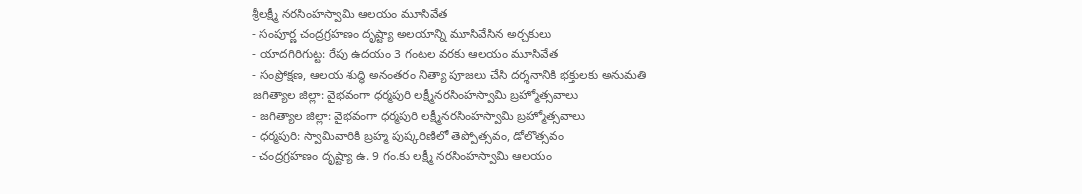శ్రీలక్ష్మీ నరసింహస్వామి ఆలయం మూసివేత
- సంపూర్ణ చంద్రగ్రహణం దృష్ట్యా అలయాన్ని మూసివేసిన అర్చకులు
- యాదగిరిగుట్ట: రేపు ఉదయం 3 గంటల వరకు ఆలయం మూసివేత
- సంప్రోక్షణ, ఆలయ శుద్ధి అనంతరం నిత్యా పూజలు చేసి దర్శనానికి భక్తులకు అనుమతి
జగిత్యాల జిల్లా: వైభవంగా ధర్మపురి లక్ష్మీనరసింహస్వామి బ్రహ్మోత్సవాలు
- జగిత్యాల జిల్లా: వైభవంగా ధర్మపురి లక్ష్మీనరసింహస్వామి బ్రహ్మోత్సవాలు
- ధర్మపురి: స్వామివారికి బ్రహ్మ పుష్కరిణిలో తెప్పోత్సవం, డోలొత్సవం
- చంద్రగ్రహణం దృష్ట్యా ఉ. 9 గం.కు లక్ష్మీ నరసింహస్వామి ఆలయం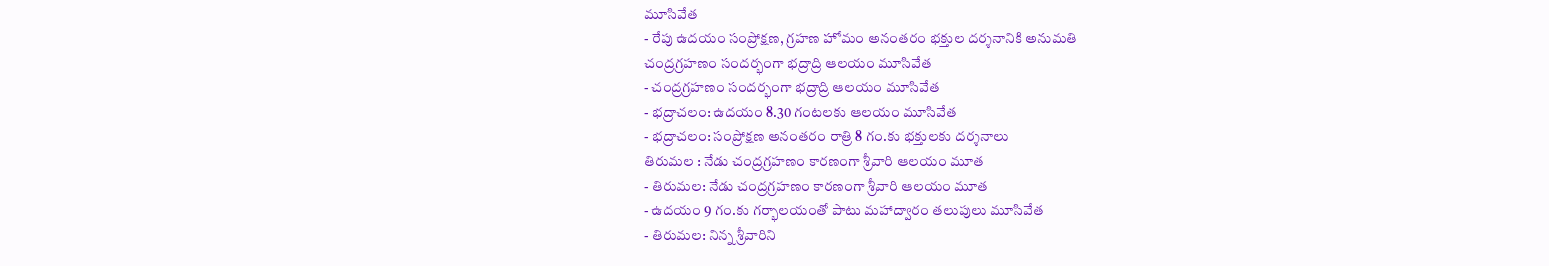మూసివేత
- రేపు ఉదయం సంప్రోక్షణ, గ్రహణ హోమం అనంతరం భక్తుల దర్శనానికి అనుమతి
చంద్రగ్రహణం సందర్భంగా భద్రాద్రి ఆలయం మూసివేత
- చంద్రగ్రహణం సందర్భంగా భద్రాద్రి ఆలయం మూసివేత
- భద్రాచలం: ఉదయం 8.30 గంటలకు ఆలయం మూసివేత
- భద్రాచలం: సంప్రోక్షణ అనంతరం రాత్రి 8 గం.కు భక్తులకు దర్శనాలు
తిరుమల : నేడు చంద్రగ్రహణం కారణంగా శ్రీవారి ఆలయం మూత
- తిరుమల: నేడు చంద్రగ్రహణం కారణంగా శ్రీవారి ఆలయం మూత
- ఉదయం 9 గం.కు గర్భాలయంతో పాటు మహాద్వారం తలుపులు మూసివేత
- తిరుమల: నిన్న శ్రీవారిని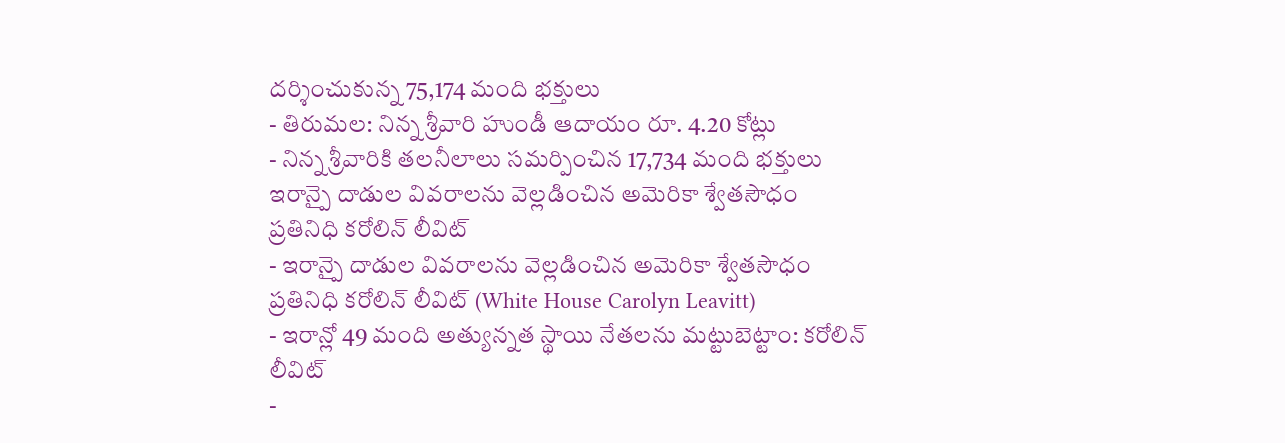దర్శించుకున్న 75,174 మంది భక్తులు
- తిరుమల: నిన్న శ్రీవారి హుండీ ఆదాయం రూ. 4.20 కోట్లు
- నిన్న శ్రీవారికి తలనీలాలు సమర్పించిన 17,734 మంది భక్తులు
ఇరాన్పై దాడుల వివరాలను వెల్లడించిన అమెరికా శ్వేతసౌధం ప్రతినిధి కరోలిన్ లీవిట్
- ఇరాన్పై దాడుల వివరాలను వెల్లడించిన అమెరికా శ్వేతసౌధం ప్రతినిధి కరోలిన్ లీవిట్ (White House Carolyn Leavitt)
- ఇరాన్లో 49 మంది అత్యున్నత స్థాయి నేతలను మట్టుబెట్టాం: కరోలిన్ లీవిట్
-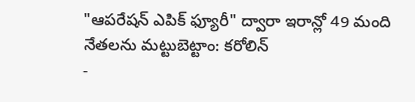"ఆపరేషన్ ఎపిక్ ఫ్యూరీ" ద్వారా ఇరాన్లో 49 మంది నేతలను మట్టుబెట్టాం: కరోలిన్
-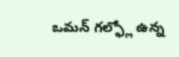ఒమన్ గల్ఫ్లో ఉన్న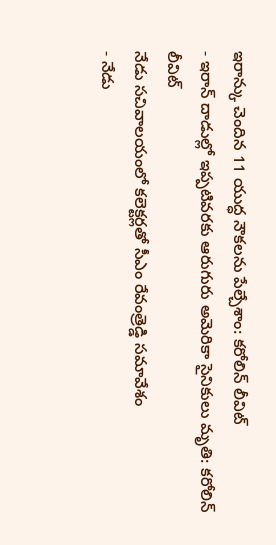ఇరాన్కు చెందిన 11 యుద్ధ నౌకలను పేల్చేశాం: కరోలిన్ లీవిట్
- ఇరాన్ దాడుల్లో ఇప్పటివరకు ఆరుగురు అమెరికా సైనికులు మృతి: కరోలిన్ లీవిట్
నేడు సచివాలయంలో కలెక్టర్లతో సీఎం రేవంత్రెడ్డి సమావేశం
- నేడు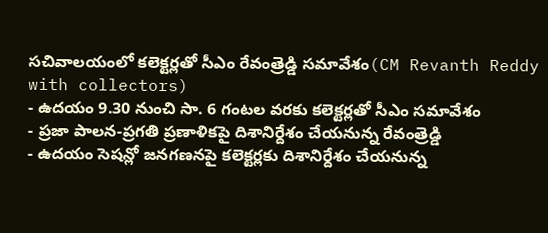సచివాలయంలో కలెక్టర్లతో సీఎం రేవంత్రెడ్డి సమావేశం(CM Revanth Reddy with collectors)
- ఉదయం 9.30 నుంచి సా. 6 గంటల వరకు కలెక్టర్లతో సీఎం సమావేశం
- ప్రజా పాలన-ప్రగతి ప్రణాళికపై దిశానిర్దేశం చేయనున్న రేవంత్రెడ్డి
- ఉదయం సెషన్లో జనగణనపై కలెక్టర్లకు దిశానిర్దేశం చేయనున్న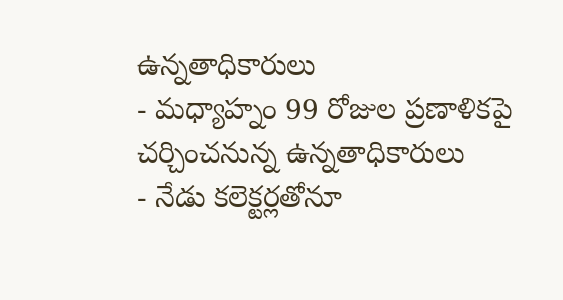ఉన్నతాధికారులు
- మధ్యాహ్నం 99 రోజుల ప్రణాళికపై చర్చించనున్న ఉన్నతాధికారులు
- నేడు కలెక్టర్లతోనూ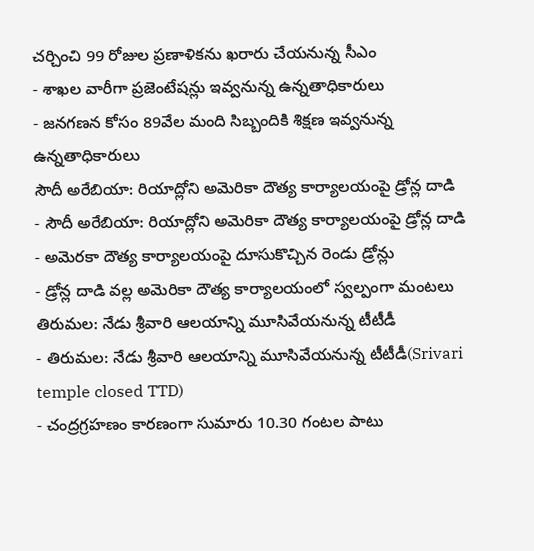చర్చించి 99 రోజుల ప్రణాళికను ఖరారు చేయనున్న సీఎం
- శాఖల వారీగా ప్రజెంటేషన్లు ఇవ్వనున్న ఉన్నతాధికారులు
- జనగణన కోసం 89వేల మంది సిబ్బందికి శిక్షణ ఇవ్వనున్న ఉన్నతాధికారులు
సౌదీ అరేబియా: రియాద్లోని అమెరికా దౌత్య కార్యాలయంపై డ్రోన్ల దాడి
- సౌదీ అరేబియా: రియాద్లోని అమెరికా దౌత్య కార్యాలయంపై డ్రోన్ల దాడి
- అమెరకా దౌత్య కార్యాలయంపై దూసుకొచ్చిన రెండు డ్రోన్లు
- డ్రోన్ల దాడి వల్ల అమెరికా దౌత్య కార్యాలయంలో స్వల్పంగా మంటలు
తిరుమల: నేడు శ్రీవారి ఆలయాన్ని మూసివేయనున్న టీటీడీ
- తిరుమల: నేడు శ్రీవారి ఆలయాన్ని మూసివేయనున్న టీటీడీ(Srivari temple closed TTD)
- చంద్రగ్రహణం కారణంగా సుమారు 10.30 గంటల పాటు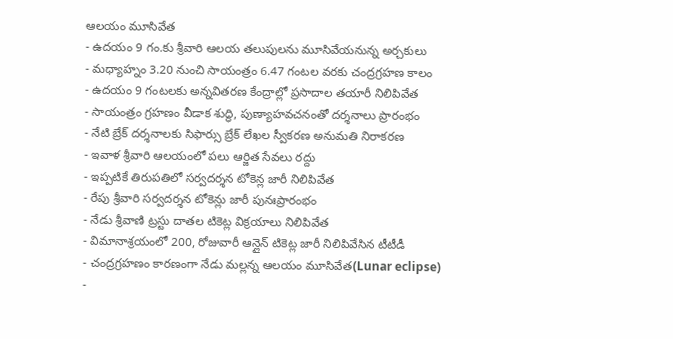ఆలయం మూసివేత
- ఉదయం 9 గం.కు శ్రీవారి ఆలయ తలుపులను మూసివేయనున్న అర్చకులు
- మధ్యాహ్నం 3.20 నుంచి సాయంత్రం 6.47 గంటల వరకు చంద్రగ్రహణ కాలం
- ఉదయం 9 గంటలకు అన్నవితరణ కేంద్రాల్లో ప్రసాదాల తయారీ నిలిపివేత
- సాయంత్రం గ్రహణం వీడాక శుద్ధి, పుణ్యాహవచనంతో దర్శనాలు ప్రారంభం
- నేటి బ్రేక్ దర్శనాలకు సిఫార్సు బ్రేక్ లేఖల స్వీకరణ అనుమతి నిరాకరణ
- ఇవాళ శ్రీవారి ఆలయంలో పలు ఆర్జిత సేవలు రద్దు
- ఇప్పటికే తిరుపతిలో సర్వదర్శన టోకెన్ల జారీ నిలిపివేత
- రేపు శ్రీవారి సర్వదర్శన టోకెన్లు జారీ పునఃప్రారంభం
- నేడు శ్రీవాణి ట్రస్టు దాతల టికెట్ల విక్రయాలు నిలిపివేత
- విమానాశ్రయంలో 200, రోజువారీ ఆన్లైన్ టికెట్ల జారీ నిలిపివేసిన టీటీడీ
- చంద్రగ్రహణం కారణంగా నేడు మల్లన్న ఆలయం మూసివేత(Lunar eclipse)
-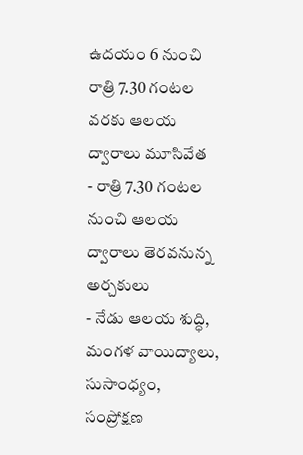ఉదయం 6 నుంచి రాత్రి 7.30 గంటల వరకు ఆలయ ద్వారాలు మూసివేత
- రాత్రి 7.30 గంటల నుంచి ఆలయ ద్వారాలు తెరవనున్న అర్చకులు
- నేడు ఆలయ శుద్ధి, మంగళ వాయిద్యాలు, సుసాంధ్యం, సంప్రోక్షణ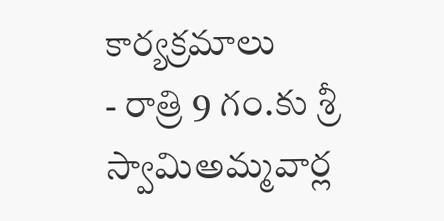కార్యక్రమాలు
- రాత్రి 9 గం.కు శ్రీ స్వామిఅమ్మవార్ల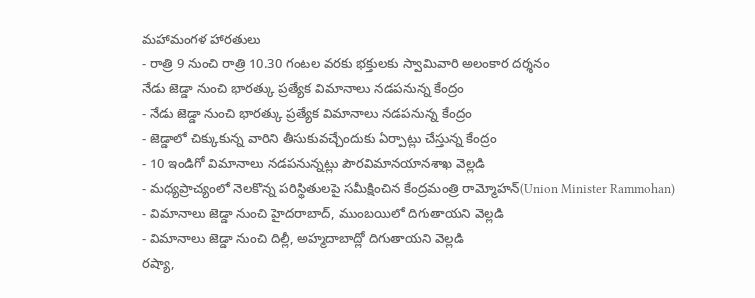మహామంగళ హారతులు
- రాత్రి 9 నుంచి రాత్రి 10.30 గంటల వరకు భక్తులకు స్వామివారి అలంకార దర్శనం
నేడు జెడ్డా నుంచి భారత్కు ప్రత్యేక విమానాలు నడపనున్న కేంద్రం
- నేడు జెడ్డా నుంచి భారత్కు ప్రత్యేక విమానాలు నడపనున్న కేంద్రం
- జెడ్డాలో చిక్కుకున్న వారిని తీసుకువచ్చేందుకు ఏర్పాట్లు చేస్తున్న కేంద్రం
- 10 ఇండిగో విమానాలు నడపనున్నట్లు పౌరవిమానయానశాఖ వెల్లడి
- మధ్యప్రాచ్యంలో నెలకొన్న పరిస్థితులపై సమీక్షించిన కేంద్రమంత్రి రామ్మోహన్(Union Minister Rammohan)
- విమానాలు జెడ్డా నుంచి హైదరాబాద్, ముంబయిలో దిగుతాయని వెల్లడి
- విమానాలు జెడ్డా నుంచి దిల్లీ, అహ్మదాబాద్లో దిగుతాయని వెల్లడి
రష్యా,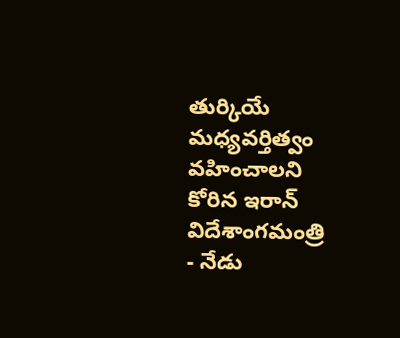తుర్కియే మధ్యవర్తిత్వం వహించాలని కోరిన ఇరాన్ విదేశాంగమంత్రి
- నేడు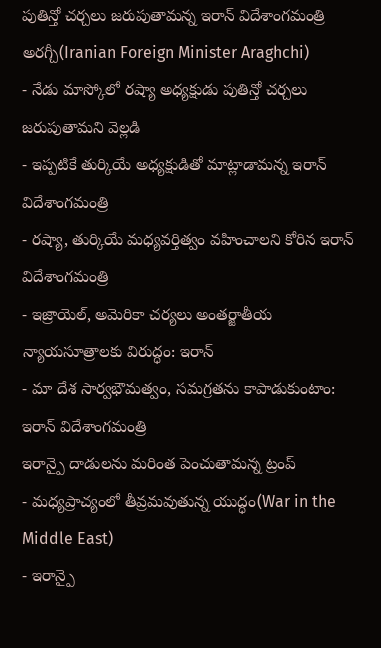పుతిన్తో చర్చలు జరుపుతామన్న ఇరాన్ విదేశాంగమంత్రి అరగ్చీ(Iranian Foreign Minister Araghchi)
- నేడు మాస్కోలో రష్యా అధ్యక్షుడు పుతిన్తో చర్చలు జరుపుతామని వెల్లడి
- ఇప్పటికే తుర్కియే అధ్యక్షుడితో మాట్లాడామన్న ఇరాన్ విదేశాంగమంత్రి
- రష్యా, తుర్కియే మధ్యవర్తిత్వం వహించాలని కోరిన ఇరాన్ విదేశాంగమంత్రి
- ఇజ్రాయెల్, అమెరికా చర్యలు అంతర్జాతీయ న్యాయసూత్రాలకు విరుద్ధం: ఇరాన్
- మా దేశ సార్వభౌమత్వం, సమగ్రతను కాపాడుకుంటాం: ఇరాన్ విదేశాంగమంత్రి
ఇరాన్పై దాడులను మరింత పెంచుతామన్న ట్రంప్
- మధ్యప్రాచ్యంలో తీవ్రమవుతున్న యుద్ధం(War in the Middle East)
- ఇరాన్పై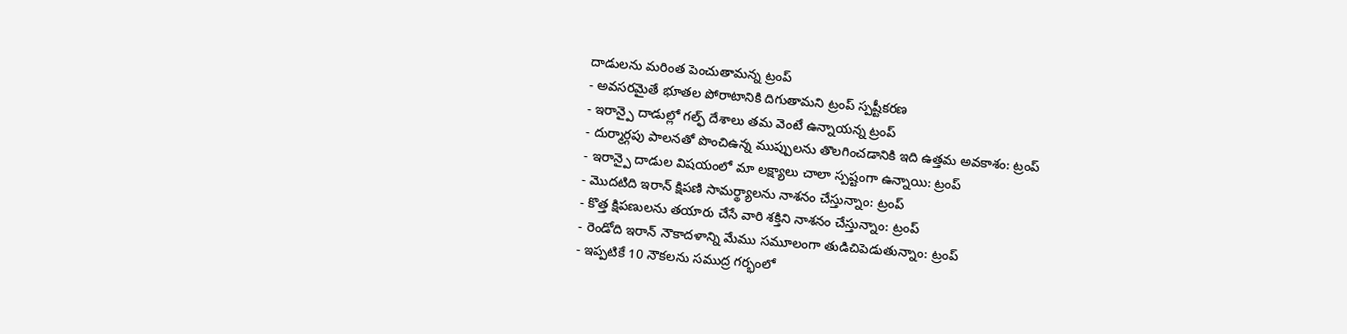దాడులను మరింత పెంచుతామన్న ట్రంప్
- అవసరమైతే భూతల పోరాటానికి దిగుతామని ట్రంప్ స్పష్టీకరణ
- ఇరాన్పై దాడుల్లో గల్ఫ్ దేశాలు తమ వెంటే ఉన్నాయన్న ట్రంప్
- దుర్మార్గపు పాలనతో పొంచిఉన్న ముప్పులను తొలగించడానికి ఇది ఉత్తమ అవకాశం: ట్రంప్
- ఇరాన్పై దాడుల విషయంలో మా లక్ష్యాలు చాలా స్పష్టంగా ఉన్నాయి: ట్రంప్
- మొదటిది ఇరాన్ క్షిపణి సామర్థ్యాలను నాశనం చేస్తున్నాం: ట్రంప్
- కొత్త క్షిపణులను తయారు చేసే వారి శక్తిని నాశనం చేస్తున్నాం: ట్రంప్
- రెండోది ఇరాన్ నౌకాదళాన్ని మేము సమూలంగా తుడిచిపెడుతున్నాం: ట్రంప్
- ఇప్పటికే 10 నౌకలను సముద్ర గర్భంలో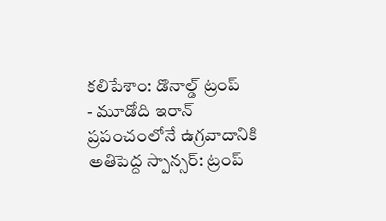కలిపేశాం: డొనాల్డ్ ట్రంప్
- మూడోది ఇరాన్ ప్రపంచంలోనే ఉగ్రవాదానికి అతిపెద్ద స్పాన్సర్: ట్రంప్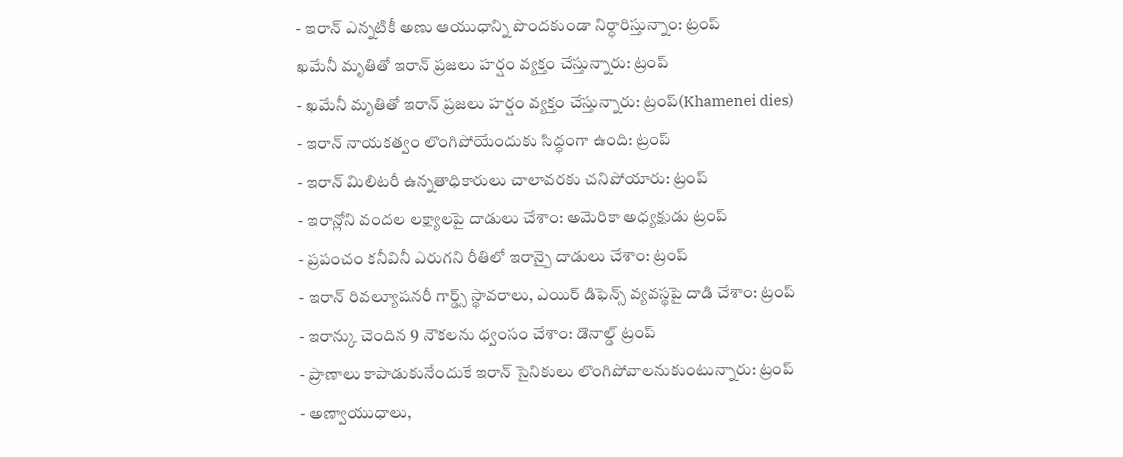- ఇరాన్ ఎన్నటికీ అణు ఆయుధాన్ని పొందకుండా నిర్ధారిస్తున్నాం: ట్రంప్
ఖమేనీ మృతితో ఇరాన్ ప్రజలు హర్షం వ్యక్తం చేస్తున్నారు: ట్రంప్
- ఖమేనీ మృతితో ఇరాన్ ప్రజలు హర్షం వ్యక్తం చేస్తున్నారు: ట్రంప్(Khamenei dies)
- ఇరాన్ నాయకత్వం లొంగిపోయేందుకు సిద్ధంగా ఉంది: ట్రంప్
- ఇరాన్ మిలిటరీ ఉన్నతాధికారులు చాలావరకు చనిపోయారు: ట్రంప్
- ఇరాన్లోని వందల లక్ష్యాలపై దాడులు చేశాం: అమెరికా అధ్యక్షుడు ట్రంప్
- ప్రపంచం కనీవినీ ఎరుగని రీతిలో ఇరాన్పై దాడులు చేశాం: ట్రంప్
- ఇరాన్ రివల్యూషనరీ గార్డ్స్ స్థావరాలు, ఎయిర్ డిఫెన్స్ వ్యవస్థపై దాడి చేశాం: ట్రంప్
- ఇరాన్కు చెందిన 9 నౌకలను ధ్వంసం చేశాం: డొనాల్డ్ ట్రంప్
- ప్రాణాలు కాపాడుకునేందుకే ఇరాన్ సైనికులు లొంగిపోవాలనుకుంటున్నారు: ట్రంప్
- అణ్వాయుధాలు,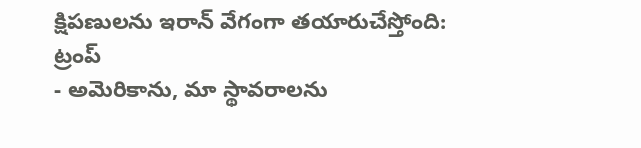క్షిపణులను ఇరాన్ వేగంగా తయారుచేస్తోంది: ట్రంప్
- అమెరికాను, మా స్థావరాలను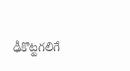ఢీకొట్టగలిగే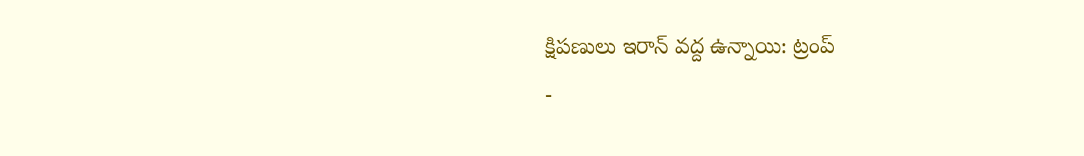క్షిపణులు ఇరాన్ వద్ద ఉన్నాయి: ట్రంప్
-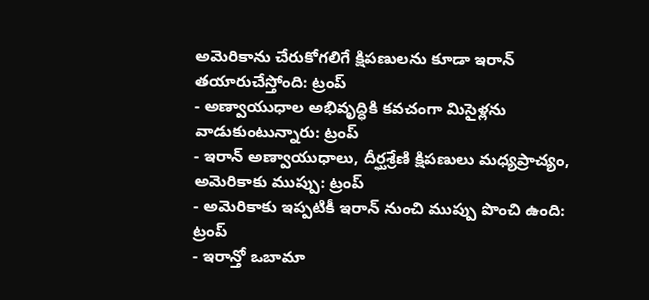అమెరికాను చేరుకోగలిగే క్షిపణులను కూడా ఇరాన్ తయారుచేస్తోంది: ట్రంప్
- అణ్వాయుధాల అభివృద్ధికి కవచంగా మిసైళ్లను వాడుకుంటున్నారు: ట్రంప్
- ఇరాన్ అణ్వాయుధాలు, దీర్ఘశ్రేణి క్షిపణులు మధ్యప్రాచ్యం, అమెరికాకు ముప్పు: ట్రంప్
- అమెరికాకు ఇప్పటికీ ఇరాన్ నుంచి ముప్పు పొంచి ఉంది: ట్రంప్
- ఇరాన్తో ఒబామా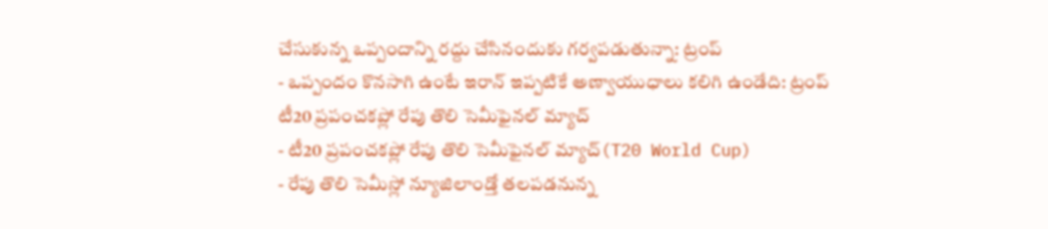చేసుకున్న ఒప్పందాన్ని రద్దు చేసినందుకు గర్వపడుతున్నా: ట్రంప్
- ఒప్పందం కొనసాగి ఉంటే ఇరాన్ ఇప్పటికే అణ్వాయుధాలు కలిగి ఉండేది: ట్రంప్
టీ20 ప్రపంచకప్లో రేపు తొలి సెమీఫైనల్ మ్యాచ్
- టీ20 ప్రపంచకప్లో రేపు తొలి సెమీఫైనల్ మ్యాచ్(T20 World Cup)
- రేపు తొలి సెమీస్లో న్యూజిలాండ్తో తలపడనున్న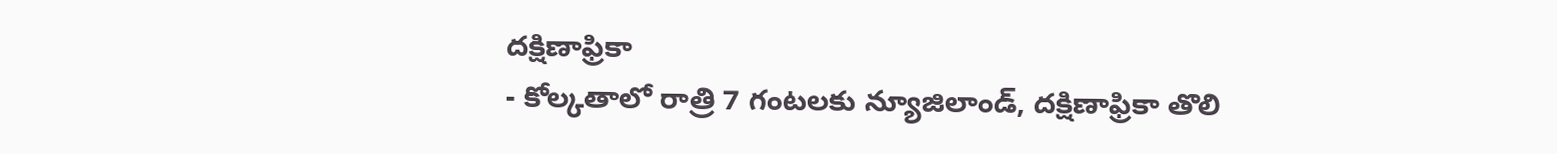దక్షిణాఫ్రికా
- కోల్కతాలో రాత్రి 7 గంటలకు న్యూజిలాండ్, దక్షిణాఫ్రికా తొలి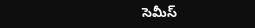సెమీస్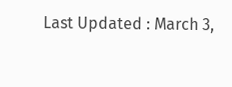Last Updated : March 3,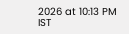2026 at 10:13 PM IST